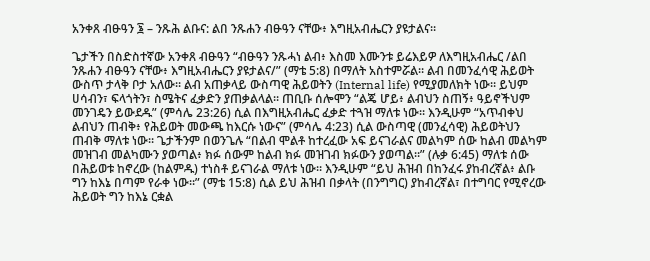አንቀጸ ብፁዓን ፮ – ንጹሕ ልቡና: ልበ ንጹሐን ብፁዓን ናቸው፥ እግዚአብሔርን ያዩታልና።

ጌታችን በስድስተኛው አንቀጸ ብፁዓን “ብፁዓን ንጹሓነ ልብ፥ እስመ እሙንቱ ይሬእይዎ ለእግዚአብሔር /ልበ ንጹሐን ብፁዓን ናቸው፥ እግዚአብሔርን ያዩታልና/” (ማቴ 5:8) በማለት አስተምሯል። ልብ በመንፈሳዊ ሕይወት ውስጥ ታላቅ ቦታ አለው። ልብ አጠቃላይ ውስጣዊ ሕይወትን (Internal life) የሚያመለክት ነው። ይህም ሀሳብን፣ ፍላጎትን፣ ስሜትና ፈቃድን ያጠቃልላል። ጠቢቡ ሰሎሞን “ልጄ ሆይ፥ ልብህን ስጠኝ፥ ዓይኖችህም መንገዴን ይውደዱ” (ምሳሌ 23:26) ሲል በእግዚአብሔር ፈቃድ ተጓዝ ማለቱ ነው። እንዲሁም “አጥብቀህ ልብህን ጠብቅ፥ የሕይወት መውጫ ከእርሱ ነውና” (ምሳሌ 4:23) ሲል ውስጣዊ (መንፈሳዊ) ሕይወትህን ጠብቅ ማለቱ ነው። ጌታችንም በወንጌሉ “በልብ ሞልቶ ከተረፈው አፍ ይናገራልና መልካም ሰው ከልብ መልካም መዝገብ መልካሙን ያወጣል፥ ክፉ ሰውም ከልብ ክፉ መዝገብ ክፉውን ያወጣል።” (ሉቃ 6:45) ማለቱ ሰው በሕይወቱ ከኖረው (ከልምዱ) ተነስቶ ይናገራል ማለቱ ነው። እንዲሁም “ይህ ሕዝብ በከንፈሩ ያከብረኛል፥ ልቡ ግን ከእኔ በጣም የራቀ ነው።” (ማቴ 15:8) ሲል ይህ ሕዝብ በቃላት (በንግግር) ያከብረኛል፣ በተግባር የሚኖረው ሕይወት ግን ከእኔ ርቋል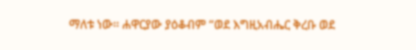ማለቱ ነው። ሐዋርያው ያዕቆብም “ወደ እግዚአብሔር ቅረቡ ወደ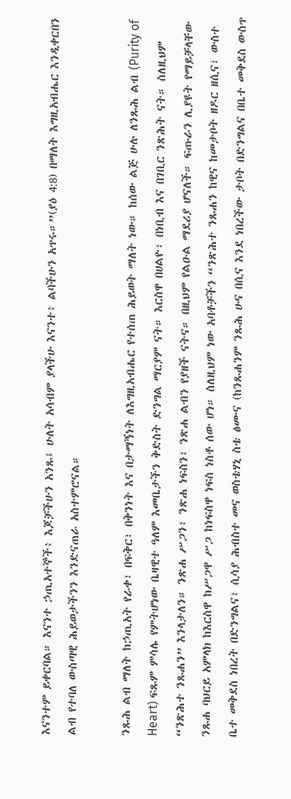እናንተም ይቀርባል። እናንተ ኃጢአተኞች፥ እጆቻችሁን አንጹ፤ ሁለት አሳብም ያላችሁ እናንተ፥ ልባችሁን አጥሩ።”(ያዕ 4:8) በማለት እግዚአብሔር እንዲቀርበን ልብ የተባለ ውስጣዊ ሕይወታችንን እንድናጠራ አስተምሮናል።

ንጹሕ ልብ ማለት ከኃጢአት የራቀ፣ በፍቅር፣ በቅንነት እና በታማኝነት ለእግዚአብሔር የተሰጠ ሕይወት ማለት ነው። ከሰው ልጅ ሁሉ ለንጹሕ ልብ (Purity of Heart) ፍጹም ምሳሌ የምትሆነው ቤዛዊተ ዓለም እመቤታችን ቅድስት ድንግል ማርያም ናት። እርስዋ በሀልዮ፣ በነቢብ እና በገቢር ንጽሕት ናት። ስለዚህም “ንጽሕተ ንጹሐን” እንላታለን። ንጽሐ ሥጋን፣ ንጽሐ ነፍስን፣ ንጽሐ ልብን የያዘች ናትና። በዚህም የልዑል ማደሪያ ሆናለች። ፍጡራን ሊያዩት የማይቻላቸው ንጹሐ ባህርይ አምላክ ከእርስዋ ከሥጋዋ ሥጋ ከነፍስዋ ነፍስ ነስቶ ሰው ሆነ። ስለዚህም ነው አባቶቻችን “ንጽሕተ ንጹሐን ከዊና ከመታቦት ዘዶር ዘሲና፣ ውስተ ቤተ መቅደስ ነበረት በድንግልና፣ ሲሳያ ሕብስተ መና ወስቴሃኒ ስቴ ፅሙና (ከንጹሐንም ንጹሕ ሁና በሲና እንደ ነበረችው ታቦት በድንግልና በቤተ መቅደስ ውስጥ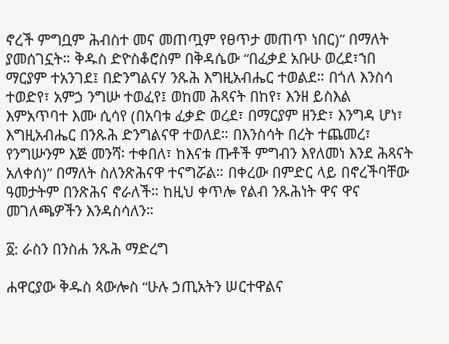ኖረች ምግቧም ሕብስተ መና መጠጧም የፀጥታ መጠጥ ነበር)” በማለት ያመሰገኗት። ቅዱስ ድዮስቆሮስም በቅዳሴው “በፈቃደ አቡሁ ወረደ፣ኀበ ማርያም ተአንገደ፤ በድንግልናሃ ንጹሕ እግዚአብሔር ተወልደ። በጎለ እንስሳ ተወድየ፣ አምኃ ንግሡ ተወፈየ፤ ወከመ ሕጻናት በከየ፣ እንዘ ይስእል እምአጥባተ እሙ ሲሳየ (በአባቱ ፈቃድ ወረደ፣ በማርያም ዘንድ፣ እንግዳ ሆነ፣ እግዚአብሔር በንጹሕ ድንግልናዋ ተወለደ። በእንስሳት በረት ተጨመረ፣ የንግሡንም እጅ መንሻ፡ ተቀበለ፣ ከእናቱ ጡቶች ምግብን እየለመነ እንደ ሕጻናት አለቀሰ)” በማለት ስለንጽሕናዋ ተናግሯል። በቀረው በምድር ላይ በኖረችባቸው ዓመታትም በንጽሕና ኖራለች። ከዚህ ቀጥሎ የልብ ንጹሕነት ዋና ዋና መገለጫዎችን እንዳስሳለን።

፩: ራስን በንስሐ ንጹሕ ማድረግ

ሐዋርያው ቅዱስ ጳውሎስ “ሁሉ ኃጢአትን ሠርተዋልና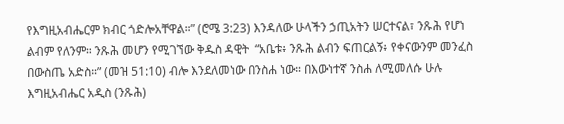የእግዚአብሔርም ክብር ጎድሎአቸዋል።” (ሮሜ 3:23) እንዳለው ሁላችን ኃጢአትን ሠርተናል፣ ንጹሕ የሆነ ልብም የለንም። ንጹሕ መሆን የሚገኘው ቅዱስ ዳዊት  “አቤቱ፥ ንጹሕ ልብን ፍጠርልኝ፥ የቀናውንም መንፈስ በውስጤ አድስ።” (መዝ 51:10) ብሎ እንደለመነው በንስሐ ነው። በእውነተኛ ንስሐ ለሚመለሱ ሁሉ እግዚአብሔር አዲስ (ንጹሕ)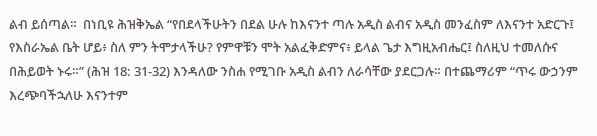ልብ ይሰጣል።  በነቢዩ ሕዝቅኤል “የበደላችሁትን በደል ሁሉ ከእናንተ ጣሉ አዲስ ልብና አዲስ መንፈስም ለእናንተ አድርጉ፤ የእስራኤል ቤት ሆይ፥ ስለ ምን ትሞታላችሁ? የምዋቹን ሞት አልፈቅድምና፥ ይላል ጌታ እግዚአብሔር፤ ስለዚህ ተመለሱና በሕይወት ኑሩ።” (ሕዝ 18: 31-32) እንዳለው ንስሐ የሚገቡ አዲስ ልብን ለራሳቸው ያደርጋሉ። በተጨማሪም “ጥሩ ውኃንም እረጭባችኋለሁ እናንተም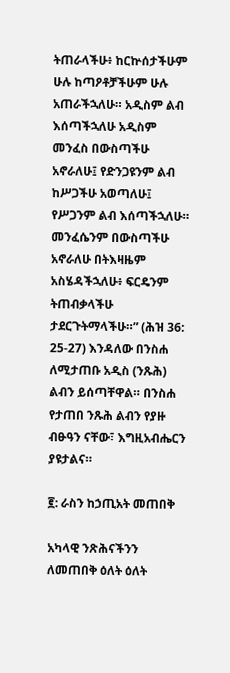ትጠራላችሁ፥ ከርኵሰታችሁም ሁሉ ከጣዖቶቻችሁም ሁሉ አጠራችኋለሁ። አዲስም ልብ እሰጣችኋለሁ አዲስም መንፈስ በውስጣችሁ አኖራለሁ፤ የድንጋዩንም ልብ ከሥጋችሁ አወጣለሁ፤ የሥጋንም ልብ እሰጣችኋለሁ። መንፈሴንም በውስጣችሁ አኖራለሁ በትእዛዜም አስሄዳችኋለሁ፥ ፍርዴንም ትጠብቃላችሁ ታደርጉትማላችሁ።” (ሕዝ 36: 25-27) እንዳለው በንስሐ ለሚታጠቡ አዲስ (ንጹሕ) ልብን ይሰጣቸዋል። በንስሐ የታጠበ ንጹሕ ልብን የያዙ ብፁዓን ናቸው፣ እግዚአብሔርን ያዩታልና።

፪: ራስን ከኃጢአት መጠበቅ

አካላዊ ንጽሕናችንን ለመጠበቅ ዕለት ዕለት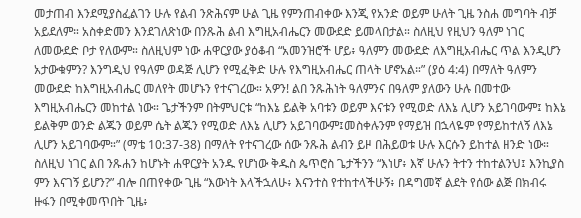መታጠብ እንደሚያስፈልገን ሁሉ የልብ ንጽሕናም ሁል ጊዜ የምንጠብቀው እንጂ የአንድ ወይም ሁለት ጊዜ ንስሐ መግባት ብቻ አይደለም። አስቀድመን እንደገለጽነው በንጹሕ ልብ እግዚአብሔርን መውደድ ይመላበታል። ስለዚህ የዚህን ዓለም ነገር ለመውደድ ቦታ የለውም። ስለዚህም ነው ሐዋርያው ያዕቆብ “አመንዝሮች ሆይ፥ ዓለምን መውደድ ለእግዚአብሔር ጥል እንዲሆን አታውቁምን? እንግዲህ የዓለም ወዳጅ ሊሆን የሚፈቅድ ሁሉ የእግዚአብሔር ጠላት ሆኖአል።” (ያዕ 4:4) በማለት ዓለምን መውደድ ከእግዚአብሔር መለየት መሆኑን የተናገረው። አዎን! ልበ ንጹሕነት ዓለምንና በዓለም ያለውን ሁሉ በመተው እግዚአብሔርን መከተል ነው። ጌታችንም በትምህርቱ “ከእኔ ይልቅ አባቱን ወይም እናቱን የሚወድ ለእኔ ሊሆን አይገባውም፤ ከእኔ ይልቅም ወንድ ልጁን ወይም ሴት ልጁን የሚወድ ለእኔ ሊሆን አይገባውም፤መስቀሉንም የማይዝ በኋላዬም የማይከተለኝ ለእኔ ሊሆን አይገባውም።” (ማቴ 10:37-38) በማለት የተናገረው ሰው ንጹሕ ልብን ይዞ በሕይወቱ ሁሉ እርሱን ይከተል ዘንድ ነው። ስለዚህ ነገር ልበ ንጹሐን ከሆኑት ሐዋርያት አንዱ የሆነው ቅዱስ ጴጥሮስ ጌታችንን “እነሆ፥ እኛ ሁሉን ትተን ተከተልንህ፤ እንኪያስ ምን እናገኝ ይሆን?” ብሎ በጠየቀው ጊዜ “እውነት እላችኋለሁ፥ እናንተስ የተከተላችሁኝ፥ በዳግመኛ ልደት የሰው ልጅ በክብሩ ዙፋን በሚቀመጥበት ጊዜ፥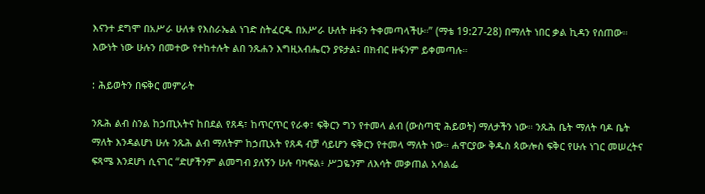እናንተ ደግሞ በአሥራ ሁለቱ የእስራኤል ነገድ ስትፈርዱ በአሥራ ሁለት ዙፋን ትቀመጣላችሁ።” (ማቴ 19:27-28) በማለት ነበር ቃል ኪዳን የሰጠው። እውነት ነው ሁሉን በመተው የተከተሉት ልበ ንጹሐን እግዚአብሔርን ያዩታል፤ በክብር ዙፋንም ይቀመጣሉ።

: ሕይወትን በፍቅር መምራት

ንጹሕ ልብ ስንል ከኃጢአትና ከበደል የጸዳ፣ ከጥርጥር የራቀ፣ ፍቅርን ግን የተመላ ልብ (ውስጣዊ ሕይወት) ማለታችን ነው። ንጹሕ ቤት ማለት ባዶ ቤት ማለት እንዳልሆነ ሁሉ ንጹሕ ልብ ማለትም ከኃጢአት የጸዳ ብቻ ሳይሆን ፍቅርን የተመላ ማለት ነው። ሐዋርያው ቅዱስ ጳውሎስ ፍቅር የሁሉ ነገር መሠረትና ፍጻሜ እንደሆነ ሲናገር “ድሆችንም ልመግብ ያለኝን ሁሉ ባካፍል፥ ሥጋዬንም ለእሳት መቃጠል አሳልፌ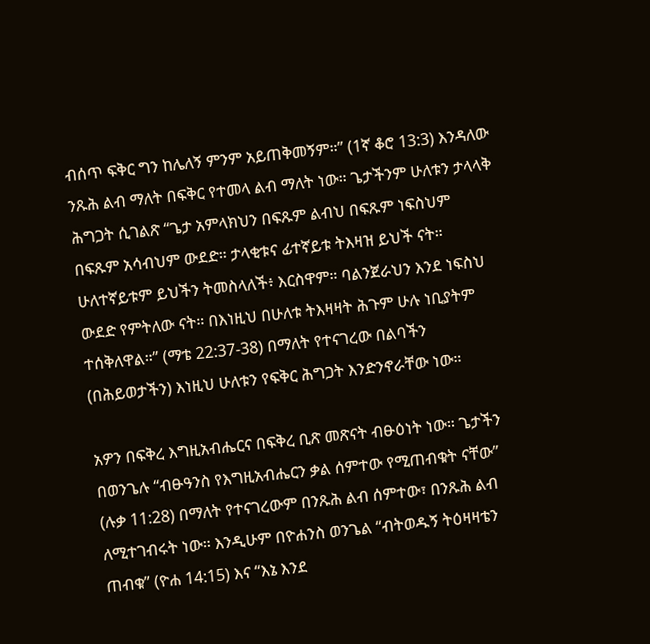ብሰጥ ፍቅር ግን ከሌለኝ ምንም አይጠቅመኝም።” (1ኛ ቆሮ 13:3) እንዳለው ንጹሕ ልብ ማለት በፍቅር የተመላ ልብ ማለት ነው። ጌታችንም ሁለቱን ታላላቅ ሕግጋት ሲገልጽ “ጌታ አምላክህን በፍጹም ልብህ በፍጹም ነፍስህም በፍጹም አሳብህም ውደድ። ታላቂቱና ፊተኛይቱ ትእዛዝ ይህች ናት። ሁለተኛይቱም ይህችን ትመስላለች፥ እርስዋም። ባልንጀራህን እንደ ነፍስህ ውደድ የምትለው ናት። በእነዚህ በሁለቱ ትእዛዛት ሕጉም ሁሉ ነቢያትም ተሰቅለዋል።” (ማቴ 22:37-38) በማለት የተናገረው በልባችን (በሕይወታችን) እነዚህ ሁለቱን የፍቅር ሕግጋት እንድንኖራቸው ነው።

አዎን በፍቅረ እግዚአብሔርና በፍቅረ ቢጽ መጽናት ብፁዕነት ነው። ጌታችን በወንጌሉ “ብፁዓንስ የእግዚአብሔርን ቃል ሰምተው የሚጠብቁት ናቸው” (ሉቃ 11:28) በማለት የተናገረውም በንጹሕ ልብ ሰምተው፣ በንጹሕ ልብ ለሚተገብሩት ነው። እንዲሁም በዮሐንስ ወንጌል “ብትወዱኝ ትዕዛዛቴን ጠብቁ” (ዮሐ 14:15) እና “እኔ እንደ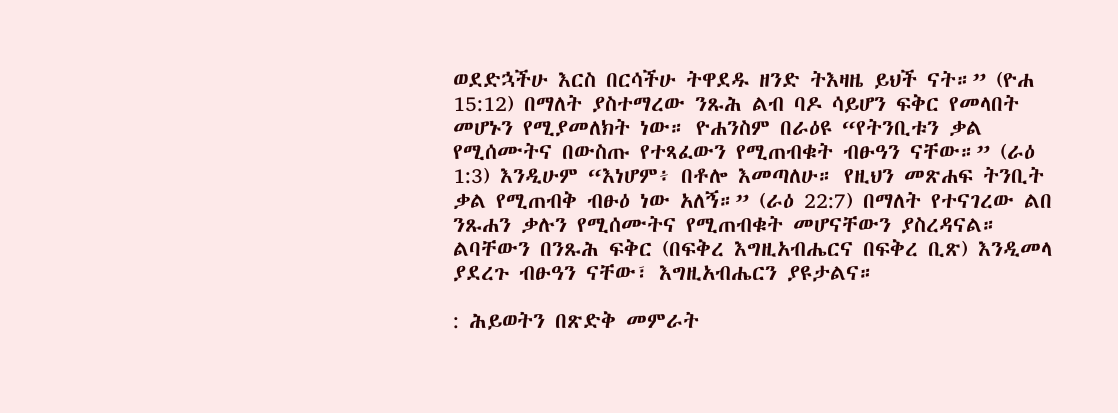ወደድኋችሁ እርስ በርሳችሁ ትዋደዱ ዘንድ ትእዛዜ ይህች ናት።” (ዮሐ 15:12) በማለት ያስተማረው ንጹሕ ልብ ባዶ ሳይሆን ፍቅር የመላበት መሆኑን የሚያመለክት ነው። ዮሐንስም በራዕዩ “የትንቢቱን ቃል የሚሰሙትና በውስጡ የተጻፈውን የሚጠብቁት ብፁዓን ናቸው።” (ራዕ 1:3) እንዲሁም “እነሆም፥ በቶሎ እመጣለሁ። የዚህን መጽሐፍ ትንቢት ቃል የሚጠብቅ ብፁዕ ነው አለኝ።” (ራዕ 22:7) በማለት የተናገረው ልበ ንጹሐን ቃሉን የሚሰሙትና የሚጠብቁት መሆናቸውን ያስረዳናል። ልባቸውን በንጹሕ ፍቅር (በፍቅረ እግዚአብሔርና በፍቅረ ቢጽ) እንዲመላ ያደረጉ ብፁዓን ናቸው፣ እግዚአብሔርን ያዩታልና።

: ሕይወትን በጽድቅ መምራት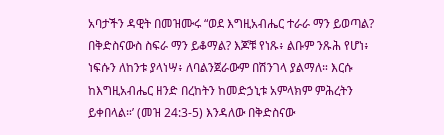አባታችን ዳዊት በመዝሙሩ “ወደ እግዚአብሔር ተራራ ማን ይወጣል? በቅድስናውስ ስፍራ ማን ይቆማል? እጆቹ የነጹ፥ ልቡም ንጹሕ የሆነ፥ ነፍሱን ለከንቱ ያላነሣ፥ ለባልንጀራውም በሽንገላ ያልማለ። እርሱ ከእግዚአብሔር ዘንድ በረከትን ከመድኃኒቱ አምላክም ምሕረትን ይቀበላል።’ (መዝ 24:3-5) እንዳለው በቅድስናው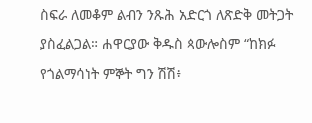ስፍራ ለመቆም ልብን ንጹሕ አድርጎ ለጽድቅ መትጋት ያስፈልጋል። ሐዋርያው ቅዱስ ጳውሎስም “ከክፉ የጎልማሳነት ምኞት ግን ሽሽ፥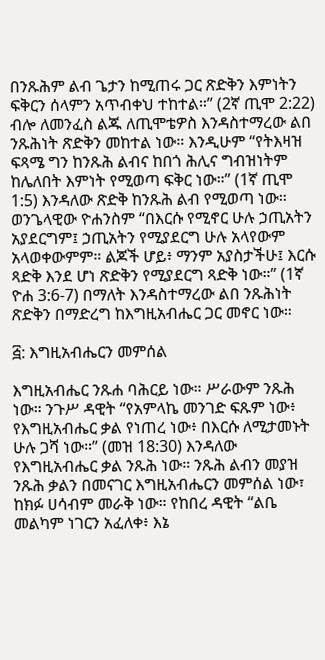በንጹሕም ልብ ጌታን ከሚጠሩ ጋር ጽድቅን እምነትን ፍቅርን ሰላምን አጥብቀህ ተከተል።” (2ኛ ጢሞ 2:22) ብሎ ለመንፈስ ልጁ ለጢሞቴዎስ እንዳስተማረው ልበ ንጹሕነት ጽድቅን መከተል ነው። እንዲሁም “የትእዛዝ ፍጻሜ ግን ከንጹሕ ልብና ከበጎ ሕሊና ግብዝነትም ከሌለበት እምነት የሚወጣ ፍቅር ነው።” (1ኛ ጢሞ 1:5) እንዳለው ጽድቅ ከንጹሕ ልብ የሚወጣ ነው። ወንጌላዊው ዮሐንስም “በእርሱ የሚኖር ሁሉ ኃጢአትን አያደርግም፤ ኃጢአትን የሚያደርግ ሁሉ አላየውም አላወቀውምም። ልጆች ሆይ፥ ማንም አያስታችሁ፤ እርሱ ጻድቅ እንደ ሆነ ጽድቅን የሚያደርግ ጻድቅ ነው።” (1ኛ ዮሐ 3:6-7) በማለት እንዳስተማረው ልበ ንጹሕነት ጽድቅን በማድረግ ከእግዚአብሔር ጋር መኖር ነው።

፭: እግዚአብሔርን መምሰል

እግዚአብሔር ንጹሐ ባሕርይ ነው። ሥራውም ንጹሕ ነው። ንጉሥ ዳዊት “የአምላኬ መንገድ ፍጹም ነው፥ የእግዚአብሔር ቃል የነጠረ ነው፥ በእርሱ ለሚታመኑት ሁሉ ጋሻ ነው።” (መዝ 18:30) እንዳለው የእግዚአብሔር ቃል ንጹሕ ነው። ንጹሕ ልብን መያዝ ንጹሕ ቃልን በመናገር እግዚአብሔርን መምሰል ነው፣ ከክፉ ሀሳብም መራቅ ነው። የከበረ ዳዊት “ልቤ መልካም ነገርን አፈለቀ፥ እኔ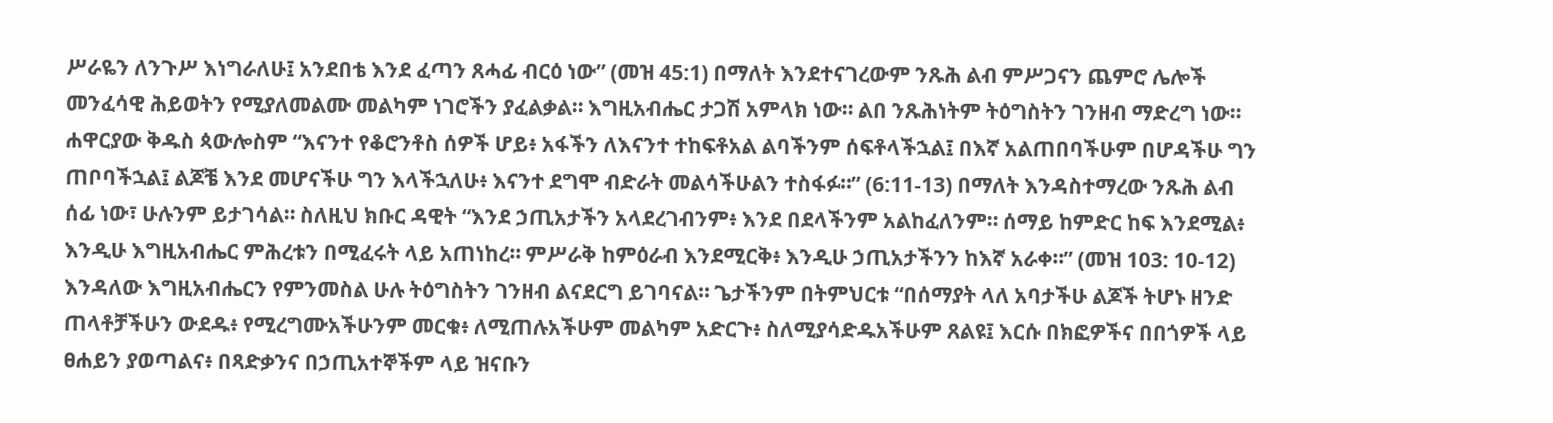ሥራዬን ለንጉሥ እነግራለሁ፤ አንደበቴ እንደ ፈጣን ጸሓፊ ብርዕ ነው” (መዝ 45:1) በማለት እንደተናገረውም ንጹሕ ልብ ምሥጋናን ጨምሮ ሌሎች መንፈሳዊ ሕይወትን የሚያለመልሙ መልካም ነገሮችን ያፈልቃል። እግዚአብሔር ታጋሽ አምላክ ነው። ልበ ንጹሕነትም ትዕግስትን ገንዘብ ማድረግ ነው። ሐዋርያው ቅዱስ ጳውሎስም “እናንተ የቆሮንቶስ ሰዎች ሆይ፥ አፋችን ለእናንተ ተከፍቶአል ልባችንም ሰፍቶላችኋል፤ በእኛ አልጠበባችሁም በሆዳችሁ ግን ጠቦባችኋል፤ ልጆቼ እንደ መሆናችሁ ግን እላችኋለሁ፥ እናንተ ደግሞ ብድራት መልሳችሁልን ተስፋፉ።” (6:11-13) በማለት እንዳስተማረው ንጹሕ ልብ ሰፊ ነው፣ ሁሉንም ይታገሳል። ስለዚህ ክቡር ዳዊት “እንደ ኃጢአታችን አላደረገብንም፥ እንደ በደላችንም አልከፈለንም። ሰማይ ከምድር ከፍ እንደሚል፥ እንዲሁ እግዚአብሔር ምሕረቱን በሚፈሩት ላይ አጠነከረ። ምሥራቅ ከምዕራብ እንደሚርቅ፥ እንዲሁ ኃጢአታችንን ከእኛ አራቀ።” (መዝ 103: 10-12) እንዳለው እግዚአብሔርን የምንመስል ሁሉ ትዕግስትን ገንዘብ ልናደርግ ይገባናል። ጌታችንም በትምህርቱ “በሰማያት ላለ አባታችሁ ልጆች ትሆኑ ዘንድ ጠላቶቻችሁን ውደዱ፥ የሚረግሙአችሁንም መርቁ፥ ለሚጠሉአችሁም መልካም አድርጉ፥ ስለሚያሳድዱአችሁም ጸልዩ፤ እርሱ በክፎዎችና በበጎዎች ላይ ፀሐይን ያወጣልና፥ በጻድቃንና በኃጢአተኞችም ላይ ዝናቡን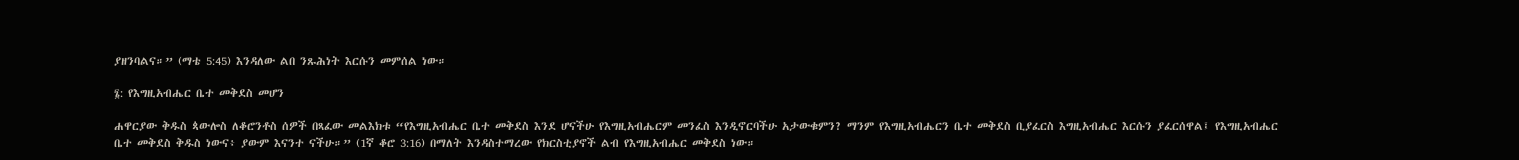ያዘንባልና።” (ማቴ 5:45) እንዳለው ልበ ንጹሕነት እርሱን መምሰል ነው።

፮: የእግዚአብሔር ቤተ መቅደስ መሆን

ሐዋርያው ቅዱስ ጳውሎስ ለቆሮንቶስ ሰዎች በጻፈው መልእክቱ “የእግዚአብሔር ቤተ መቅደስ እንደ ሆናችሁ የእግዚአብሔርም መንፈስ እንዲኖርባችሁ አታውቁምን? ማንም የእግዚአብሔርን ቤተ መቅደስ ቢያፈርስ እግዚአብሔር እርሱን ያፈርሰዋል፤ የእግዚአብሔር ቤተ መቅደስ ቅዱስ ነውና፥ ያውም እናንተ ናችሁ።” (1ኛ ቆሮ 3:16) በማለት እንዳስተማረው የክርስቲያኖች ልብ የእግዚአብሔር መቅደስ ነው።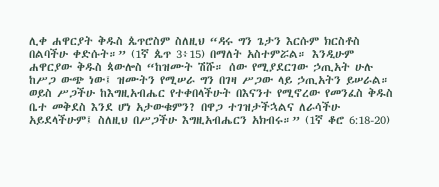ሊቀ ሐዋርያት ቅዱስ ጴጥሮስም ስለዚህ “ዳሩ ግን ጌታን እርሱም ክርስቶስ በልባችሁ ቀድሱት።” (1ኛ ጴጥ 3፥15) በማለት አስተምሯል። እንዲሁም ሐዋርያው ቅዱስ ጳውሎስ “ከዝሙት ሽሹ። ሰው የሚያደርገው ኃጢአት ሁሉ ከሥጋ ውጭ ነው፤ ዝሙትን የሚሠራ ግን በገዛ ሥጋው ላይ ኃጢአትን ይሠራል። ወይስ ሥጋችሁ ከእግዚአብሔር የተቀበላችሁት በእናንተ የሚኖረው የመንፈስ ቅዱስ ቤተ መቅደስ እንደ ሆነ አታውቁምን? በዋጋ ተገዝታችኋልና ለራሳችሁ አይደላችሁም፤ ስለዚህ በሥጋችሁ እግዚአብሔርን አክብሩ።” (1ኛ ቆሮ 6:18-20)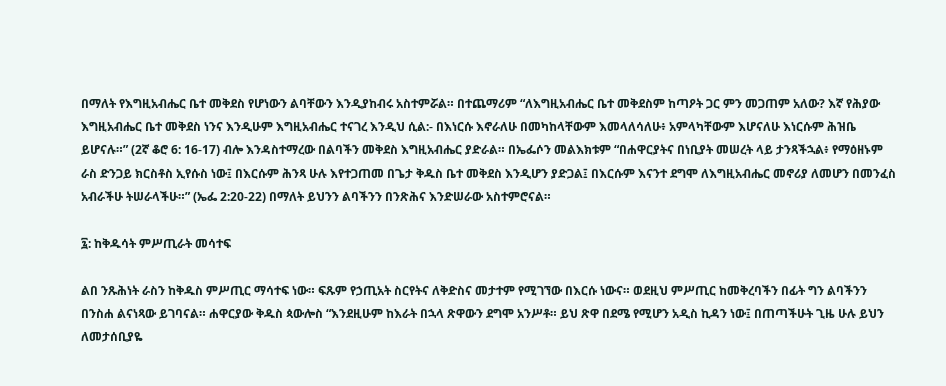በማለት የእግዚአብሔር ቤተ መቅደስ የሆነውን ልባቸውን እንዲያከብሩ አስተምሯል። በተጨማሪም “ለእግዚአብሔር ቤተ መቅደስም ከጣዖት ጋር ምን መጋጠም አለው? እኛ የሕያው እግዚአብሔር ቤተ መቅደስ ነንና እንዲሁም እግዚአብሔር ተናገረ እንዲህ ሲል:- በእነርሱ እኖራለሁ በመካከላቸውም እመላለሳለሁ፥ አምላካቸውም እሆናለሁ እነርሱም ሕዝቤ ይሆናሉ።” (2ኛ ቆሮ 6: 16-17) ብሎ እንዳስተማረው በልባችን መቅደስ እግዚአብሔር ያድራል። በኤፌሶን መልእክቱም “በሐዋርያትና በነቢያት መሠረት ላይ ታንጻችኋል፥ የማዕዘኑም ራስ ድንጋይ ክርስቶስ ኢየሱስ ነው፤ በእርሱም ሕንጻ ሁሉ እየተጋጠመ በጌታ ቅዱስ ቤተ መቅደስ እንዲሆን ያድጋል፤ በእርሱም እናንተ ደግሞ ለእግዚአብሔር መኖሪያ ለመሆን በመንፈስ አብራችሁ ትሠራላችሁ።” (ኤፌ 2:20-22) በማለት ይህንን ልባችንን በንጽሕና እንድሠራው አስተምሮናል።

፯: ከቅዱሳት ምሥጢራት መሳተፍ

ልበ ንጹሕነት ራስን ከቅዱስ ምሥጢር ማሳተፍ ነው። ፍጹም የኃጢአት ስርየትና ለቅድስና መታተም የሚገኘው በእርሱ ነውና። ወደዚህ ምሥጢር ከመቅረባችን በፊት ግን ልባችንን በንስሐ ልናነጻው ይገባናል። ሐዋርያው ቅዱስ ጳውሎስ “እንደዚሁም ከእራት በኋላ ጽዋውን ደግሞ አንሥቶ። ይህ ጽዋ በደሜ የሚሆን አዲስ ኪዳን ነው፤ በጠጣችሁት ጊዜ ሁሉ ይህን ለመታሰቢያዬ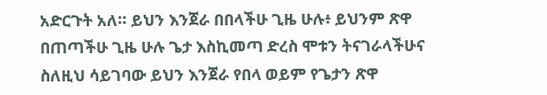አድርጉት አለ። ይህን እንጀራ በበላችሁ ጊዜ ሁሉ፥ ይህንም ጽዋ በጠጣችሁ ጊዜ ሁሉ ጌታ እስኪመጣ ድረስ ሞቱን ትናገራላችሁና ስለዚህ ሳይገባው ይህን እንጀራ የበላ ወይም የጌታን ጽዋ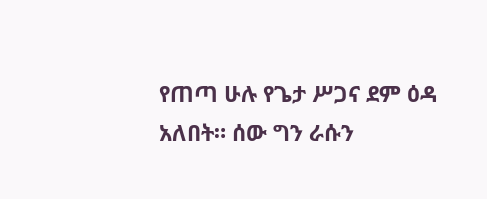የጠጣ ሁሉ የጌታ ሥጋና ደም ዕዳ አለበት። ሰው ግን ራሱን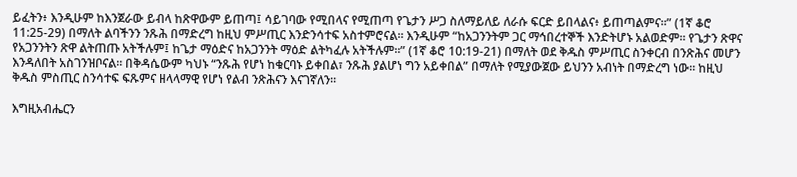ይፈትን፥ እንዲሁም ከእንጀራው ይብላ ከጽዋውም ይጠጣ፤ ሳይገባው የሚበላና የሚጠጣ የጌታን ሥጋ ስለማይለይ ለራሱ ፍርድ ይበላልና፥ ይጠጣልምና።” (1ኛ ቆሮ 11:25-29) በማለት ልባችንን ንጹሕ በማድረግ ከዚህ ምሥጢር እንድንሳተፍ አስተምሮናል። እንዲሁም “ከአጋንንትም ጋር ማኅበረተኞች እንድትሆኑ አልወድም። የጌታን ጽዋና የአጋንንትን ጽዋ ልትጠጡ አትችሉም፤ ከጌታ ማዕድና ከአጋንንት ማዕድ ልትካፈሉ አትችሉም።” (1ኛ ቆሮ 10:19-21) በማለት ወደ ቅዱስ ምሥጢር ስንቀርብ በንጽሕና መሆን እንዳለበት አስገንዝቦናል። በቅዳሴውም ካህኑ “ንጹሕ የሆነ ከቁርባኑ ይቀበል፣ ንጹሕ ያልሆነ ግን አይቀበል” በማለት የሚያውጀው ይህንን አብነት በማድረግ ነው። ከዚህ ቅዱስ ምስጢር ስንሳተፍ ፍጹምና ዘላላማዊ የሆነ የልብ ንጽሕናን እናገኛለን።

እግዚአብሔርን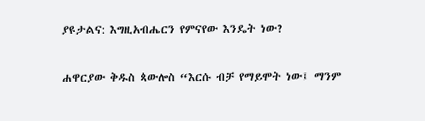ያዩታልና: እግዚአብሔርን የምናየው እንዴት ነው?

ሐዋርያው ቅዱስ ጳውሎስ “እርሱ ብቻ የማይሞት ነው፤ ማንም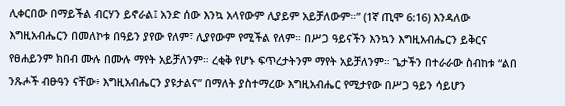ሊቀርበው በማይችል ብርሃን ይኖራል፤ አንድ ሰው እንኳ አላየውም ሊያይም አይቻለውም።” (1ኛ ጢሞ 6:16) እንዳለው እግዚአብሔርን በመለኮቱ በዓይን ያየው የለም፣ ሊያየውም የሚችል የለም። በሥጋ ዓይናችን እንኳን እግዚአብሔርን ይቅርና የፀሐይንም ክበብ ሙሉ በሙሉ ማየት አይቻለንም። ረቂቅ የሆኑ ፍጥረታትንም ማየት አይቻለንም። ጌታችን በተራራው ስብከቱ “ልበ ንጹሖች ብፁዓን ናቸው፥ እግዚአብሔርን ያዩታልና” በማለት ያስተማረው እግዚአብሔር የሚታየው በሥጋ ዓይን ሳይሆን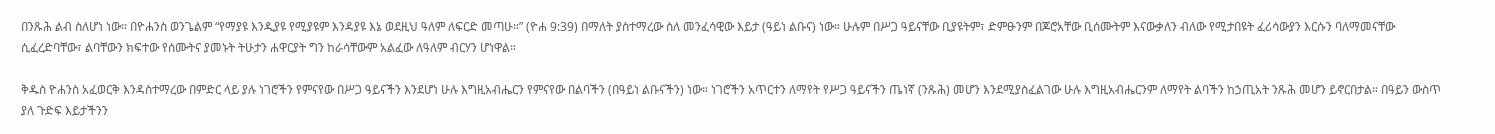በንጹሕ ልብ ስለሆነ ነው። በዮሐንስ ወንጌልም “የማያዩ እንዲያዩ የሚያዩም እንዳያዩ እኔ ወደዚህ ዓለም ለፍርድ መጣሁ።” (ዮሐ 9:39) በማለት ያስተማረው ስለ መንፈሳዊው እይታ (ዓይነ ልቡና) ነው። ሁሉም በሥጋ ዓይናቸው ቢያዩትም፣ ድምፁንም በጆሮአቸው ቢሰሙትም እናውቃለን ብለው የሚታበዩት ፈሪሳውያን እርሱን ባለማመናቸው ሲፈረድባቸው፣ ልባቸውን ክፍተው የሰሙትና ያመኑት ትሁታን ሐዋርያት ግን ከራሳቸውም አልፈው ለዓለም ብርሃን ሆነዋል።

ቅዱስ ዮሐንስ አፈወርቅ እንዳስተማረው በምድር ላይ ያሉ ነገሮችን የምናየው በሥጋ ዓይናችን እንደሆነ ሁሉ እግዚአብሔርን የምናየው በልባችን (በዓይነ ልቡናችን) ነው። ነገሮችን አጥርተን ለማየት የሥጋ ዓይናችን ጤነኛ (ንጹሕ) መሆን እንደሚያስፈልገው ሁሉ እግዚአብሔርንም ለማየት ልባችን ከኃጢአት ንጹሕ መሆን ይኖርበታል። በዓይን ውስጥ ያለ ጉድፍ እይታችንን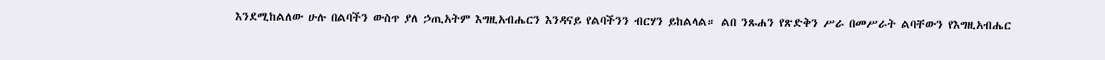እንደሚከልለው ሁሉ በልባችን ውስጥ ያለ ኃጢአትም እግዚአብሔርን እንዳናይ የልባችንን ብርሃን ይከልላል። ልበ ንጹሐን የጽድቅን ሥራ በመሥራት ልባቸውን የእግዚአብሔር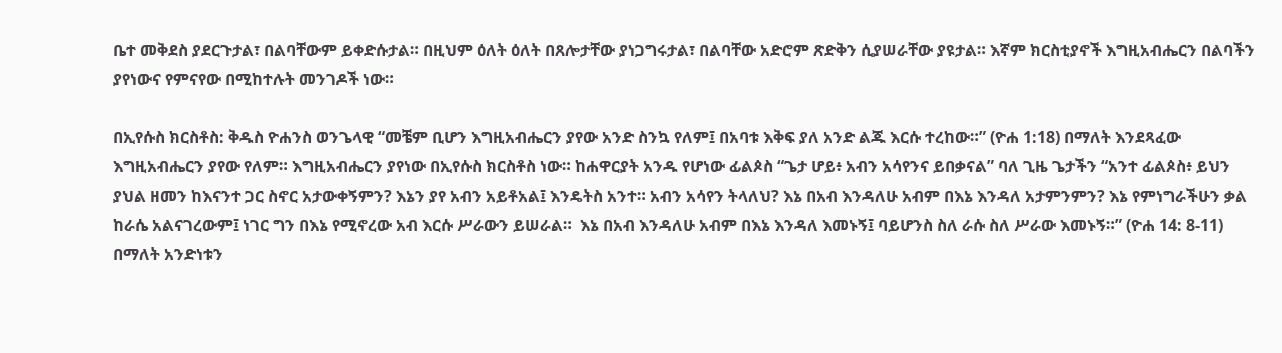ቤተ መቅደስ ያደርጉታል፣ በልባቸውም ይቀድሱታል። በዚህም ዕለት ዕለት በጸሎታቸው ያነጋግሩታል፣ በልባቸው አድሮም ጽድቅን ሲያሠራቸው ያዩታል። እኛም ክርስቲያኖች እግዚአብሔርን በልባችን ያየነውና የምናየው በሚከተሉት መንገዶች ነው።

በኢየሱስ ክርስቶስ: ቅዱስ ዮሐንስ ወንጌላዊ “መቼም ቢሆን እግዚአብሔርን ያየው አንድ ስንኳ የለም፤ በአባቱ እቅፍ ያለ አንድ ልጁ እርሱ ተረከው።” (ዮሐ 1:18) በማለት እንደጻፈው እግዚአብሔርን ያየው የለም። እግዚአብሔርን ያየነው በኢየሱስ ክርስቶስ ነው። ከሐዋርያት አንዱ የሆነው ፊልጶስ “ጌታ ሆይ፥ አብን አሳየንና ይበቃናል” ባለ ጊዜ ጌታችን “አንተ ፊልጶስ፥ ይህን ያህል ዘመን ከእናንተ ጋር ስኖር አታውቀኝምን? እኔን ያየ አብን አይቶአል፤ እንዴትስ አንተ። አብን አሳየን ትላለህ? እኔ በአብ እንዳለሁ አብም በእኔ እንዳለ አታምንምን? እኔ የምነግራችሁን ቃል ከራሴ አልናገረውም፤ ነገር ግን በእኔ የሚኖረው አብ እርሱ ሥራውን ይሠራል።  እኔ በአብ እንዳለሁ አብም በእኔ እንዳለ እመኑኝ፤ ባይሆንስ ስለ ራሱ ስለ ሥራው እመኑኝ።” (ዮሐ 14: 8-11) በማለት አንድነቱን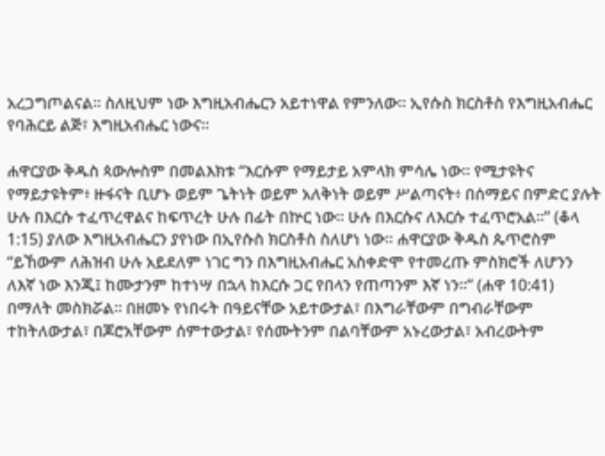አረጋግጦልናል። ስለዚህም ነው እግዚአብሔርን አይተነዋል የምንለው። ኢየሱስ ክርስቶስ የእግዚአብሔር የባሕርይ ልጅ፣ እግዚአብሔር ነውና።

ሐዋርያው ቅዱስ ጳውሎስም በመልእክቱ “እርሱም የማይታይ አምላክ ምሳሌ ነው። የሚታዩትና የማይታዩትም፥ ዙፋናት ቢሆኑ ወይም ጌትነት ወይም አለቅነት ወይም ሥልጣናት፥ በሰማይና በምድር ያሉት ሁሉ በእርሱ ተፈጥረዋልና ከፍጥረት ሁሉ በፊት በኵር ነው። ሁሉ በእርሱና ለእርሱ ተፈጥሮአል።” (ቆላ 1:15) ያለው እግዚአብሔርን ያየነው በኢየሱስ ክርስቶስ ስለሆነ ነው። ሐዋርያው ቅዱስ ጴጥሮስም “ይኸውም ለሕዝብ ሁሉ አይደለም ነገር ግን በእግዚአብሔር አስቀድሞ የተመረጡ ምስክሮች ለሆንን ለእኛ ነው እንጂ፤ ከሙታንም ከተነሣ በኋላ ከእርሱ ጋር የበላን የጠጣንም እኛ ነን።” (ሐዋ 10:41) በማለት መስክሯል። በዘመኑ የነበሩት በዓይናቸው አይተውታል፣ በእግራቸውም በግብራቸውም ተከትለውታል፣ በጆሮአቸውም ሰምተውታል፣ የሰሙትንም በልባቸውም አኑረውታል፣ አብረውትም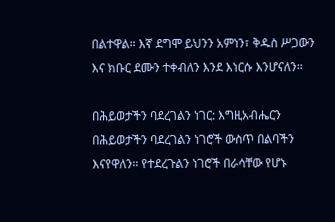በልተዋል። እኛ ደግሞ ይህንን አምነን፣ ቅዱስ ሥጋውን እና ክቡር ደሙን ተቀብለን እንደ እነርሱ እንሆናለን።

በሕይወታችን ባደረገልን ነገር: እግዚአብሔርን በሕይወታችን ባደረገልን ነገሮች ውስጥ በልባችን እናየዋለን። የተደረጉልን ነገሮች በራሳቸው የሆኑ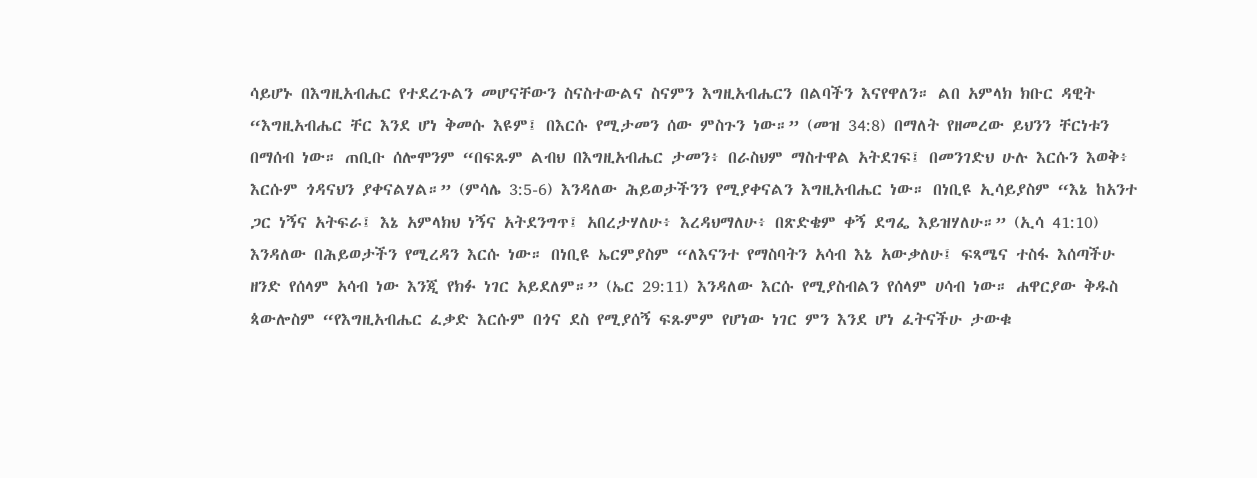ሳይሆኑ በእግዚአብሔር የተደረጉልን መሆናቸውን ስናስተውልና ስናምን እግዚአብሔርን በልባችን እናየዋለን። ልበ አምላክ ክቡር ዳዊት “እግዚአብሔር ቸር እንደ ሆነ ቅመሱ እዩም፤ በእርሱ የሚታመን ሰው ምስጉን ነው።” (መዝ 34:8) በማለት የዘመረው ይህንን ቸርነቱን በማሰብ ነው። ጠቢቡ ሰሎሞንም “በፍጹም ልብህ በእግዚአብሔር ታመን፥ በራስህም ማስተዋል አትደገፍ፤ በመንገድህ ሁሉ እርሱን እወቅ፥ እርሱም ጎዳናህን ያቀናልሃል።” (ምሳሌ 3:5-6) እንዳለው ሕይወታችንን የሚያቀናልን እግዚአብሔር ነው። በነቢዩ ኢሳይያስም “እኔ ከአንተ ጋር ነኝና አትፍራ፤ እኔ አምላክህ ነኝና አትደንግጥ፤ አበረታሃለሁ፥ እረዳህማለሁ፥ በጽድቄም ቀኝ ደግፌ እይዝሃለሁ።” (ኢሳ 41:10) እንዳለው በሕይወታችን የሚረዳን እርሱ ነው። በነቢዩ ኤርምያስም “ለእናንተ የማስባትን አሳብ እኔ አውቃለሁ፤ ፍጻሜና ተስፋ እሰጣችሁ ዘንድ የሰላም አሳብ ነው እንጂ የክፉ ነገር አይደለም።” (ኤር 29:11) እንዳለው እርሱ የሚያስብልን የሰላም ሀሳብ ነው። ሐዋርያው ቅዱስ ጳውሎስም “የእግዚአብሔር ፈቃድ እርሱም በጎና ደስ የሚያሰኝ ፍጹምም የሆነው ነገር ምን እንደ ሆነ ፈትናችሁ ታውቁ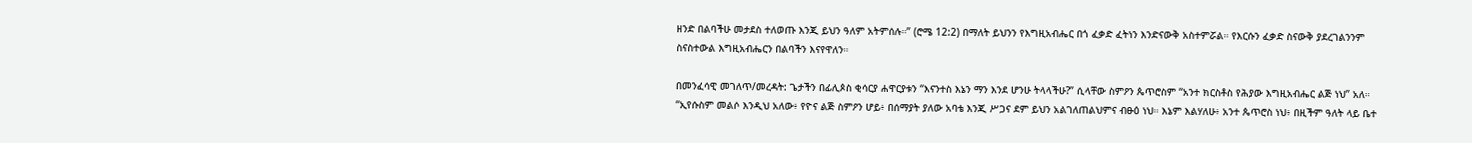ዘንድ በልባችሁ መታደስ ተለወጡ እንጂ ይህን ዓለም አትምሰሉ።” (ሮሜ 12:2) በማለት ይህንን የእግዚአብሔር በጎ ፈቃድ ፈትነን እንድናውቅ አስተምሯል። የእርሱን ፈቃድ ስናውቅ ያደረገልንንም ስናስተውል እግዚአብሔርን በልባችን እናየዋለን።

በመንፈሳዊ መገለጥ/መረዳት: ጌታችን በፊሊጶስ ቂሳርያ ሐዋርያቱን “እናንተስ እኔን ማን እንደ ሆንሁ ትላላችሁ?” ሲላቸው ስምዖን ጴጥሮስም “አንተ ክርስቶስ የሕያው እግዚአብሔር ልጅ ነህ” አለ።  “ኢየሱስም መልሶ እንዲህ አለው፥ የዮና ልጅ ስምዖን ሆይ፥ በሰማያት ያለው አባቴ እንጂ ሥጋና ደም ይህን አልገለጠልህምና ብፁዕ ነህ። እኔም እልሃለሁ፥ አንተ ጴጥሮስ ነህ፥ በዚችም ዓለት ላይ ቤተ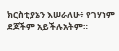ክርስቲያኔን እሠራለሁ፥ የገሃነም ደጆችም አይችሉአትም።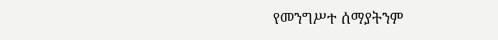የመንግሥተ ሰማያትንም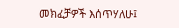መክፈቻዎች እሰጥሃለሁ፤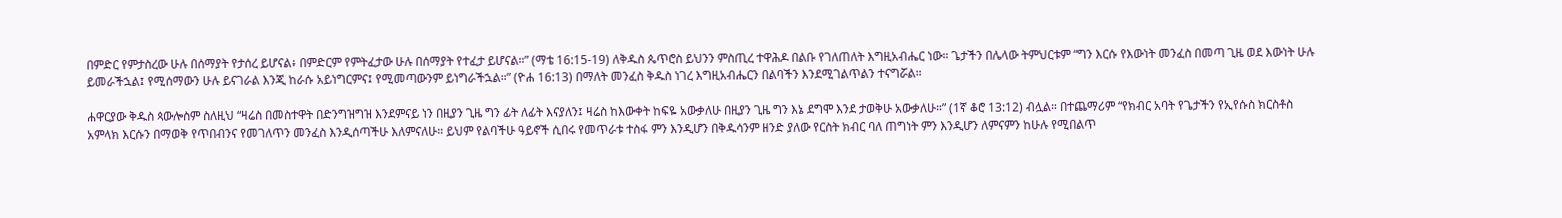በምድር የምታስረው ሁሉ በሰማያት የታሰረ ይሆናል፥ በምድርም የምትፈታው ሁሉ በሰማያት የተፈታ ይሆናል።” (ማቴ 16:15-19) ለቅዱስ ጴጥሮስ ይህንን ምስጢረ ተዋሕዶ በልቡ የገለጠለት እግዚአብሔር ነው። ጌታችን በሌላው ትምህርቱም “ግን እርሱ የእውነት መንፈስ በመጣ ጊዜ ወደ እውነት ሁሉ ይመራችኋል፤ የሚሰማውን ሁሉ ይናገራል እንጂ ከራሱ አይነግርምና፤ የሚመጣውንም ይነግራችኋል።” (ዮሐ 16:13) በማለት መንፈስ ቅዱስ ነገረ እግዚአብሔርን በልባችን እንደሚገልጥልን ተናግሯል።

ሐዋርያው ቅዱስ ጳውሎስም ስለዚህ “ዛሬስ በመስተዋት በድንግዝግዝ እንደምናይ ነን በዚያን ጊዜ ግን ፊት ለፊት እናያለን፤ ዛሬስ ከእውቀት ከፍዬ አውቃለሁ በዚያን ጊዜ ግን እኔ ደግሞ እንደ ታወቅሁ አውቃለሁ።” (1ኛ ቆሮ 13:12) ብሏል። በተጨማሪም “የክብር አባት የጌታችን የኢየሱስ ክርስቶስ አምላክ እርሱን በማወቅ የጥበብንና የመገለጥን መንፈስ እንዲሰጣችሁ እለምናለሁ። ይህም የልባችሁ ዓይኖች ሲበሩ የመጥራቱ ተስፋ ምን እንዲሆን በቅዱሳንም ዘንድ ያለው የርስት ክብር ባለ ጠግነት ምን እንዲሆን ለምናምን ከሁሉ የሚበልጥ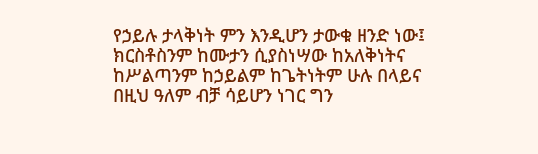የኃይሉ ታላቅነት ምን እንዲሆን ታውቁ ዘንድ ነው፤ ክርስቶስንም ከሙታን ሲያስነሣው ከአለቅነትና ከሥልጣንም ከኃይልም ከጌትነትም ሁሉ በላይና በዚህ ዓለም ብቻ ሳይሆን ነገር ግን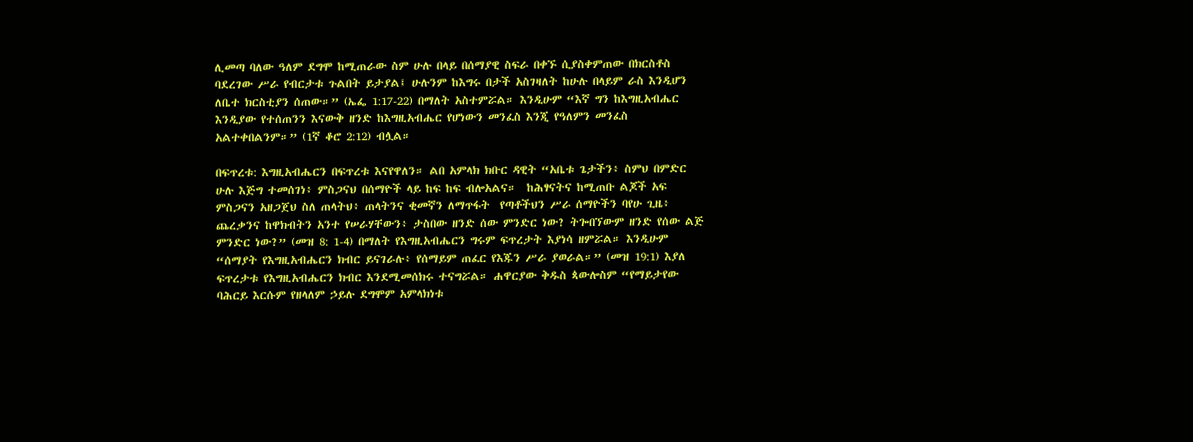ሊመጣ ባለው ዓለም ደግሞ ከሚጠራው ስም ሁሉ በላይ በሰማያዊ ስፍራ በቀኙ ሲያስቀምጠው በክርስቶስ ባደረገው ሥራ የብርታቱ ጉልበት ይታያል፤ ሁሉንም ከእግሩ በታች አስገዛለት ከሁሉ በላይም ራስ እንዲሆን ለቤተ ክርስቲያን ሰጠው።” (ኤፌ 1:17-22) በማለት አስተምሯል። እንዲሁም “እኛ ግን ከእግዚአብሔር እንዲያው የተሰጠንን እናውቅ ዘንድ ከእግዚአብሔር የሆነውን መንፈስ እንጂ የዓለምን መንፈስ አልተቀበልንም።” (1ኛ ቆሮ 2:12) ብሏል።

በፍጥረቱ: እግዚአብሔርን በፍጥረቱ እናየዋለን። ልበ አምላክ ክቡር ዳዊት “አቤቱ ጌታችን፥ ስምህ በምድር ሁሉ እጅግ ተመሰገነ፥ ምስጋናህ በሰማዮች ላይ ከፍ ከፍ ብሎአልና።  ከሕፃናትና ከሚጠቡ ልጆች አፍ ምስጋናን አዘጋጀህ ስለ ጠላትህ፥ ጠላትንና ቂመኛን ለማጥፋት  የጣቶችህን ሥራ ሰማዮችን ባየሁ ጊዜ፥ ጨረቃንና ከዋክብትን አንተ የሠራሃቸውን፥ ታስበው ዘንድ ሰው ምንድር ነው? ትጐበኘውም ዘንድ የሰው ልጅ ምንድር ነው?” (መዝ 8: 1-4) በማለት የእግዚአብሔርን ግሩም ፍጥረታት እያነሳ ዘምሯል። እንዲሁም “ሰማያት የእግዚአብሔርን ክብር ይናገራሉ፥ የሰማይም ጠፈር የእጁን ሥራ ያወራል።” (መዝ 19:1) እያለ ፍጥረታቱ የእግዚአብሔርን ክብር እንደሚመሰክሩ ተናግሯል። ሐዋርያው ቅዱስ ጳውሎስም “የማይታየው ባሕርይ እርሱም የዘላለም ኃይሉ ደግሞም አምላክነቱ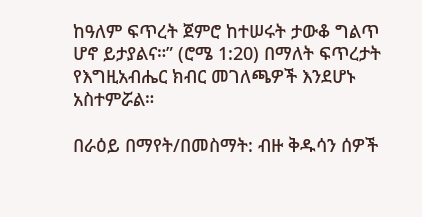ከዓለም ፍጥረት ጀምሮ ከተሠሩት ታውቆ ግልጥ ሆኖ ይታያልና።” (ሮሜ 1:20) በማለት ፍጥረታት የእግዚአብሔር ክብር መገለጫዎች እንደሆኑ አስተምሯል።

በራዕይ በማየት/በመስማት: ብዙ ቅዱሳን ሰዎች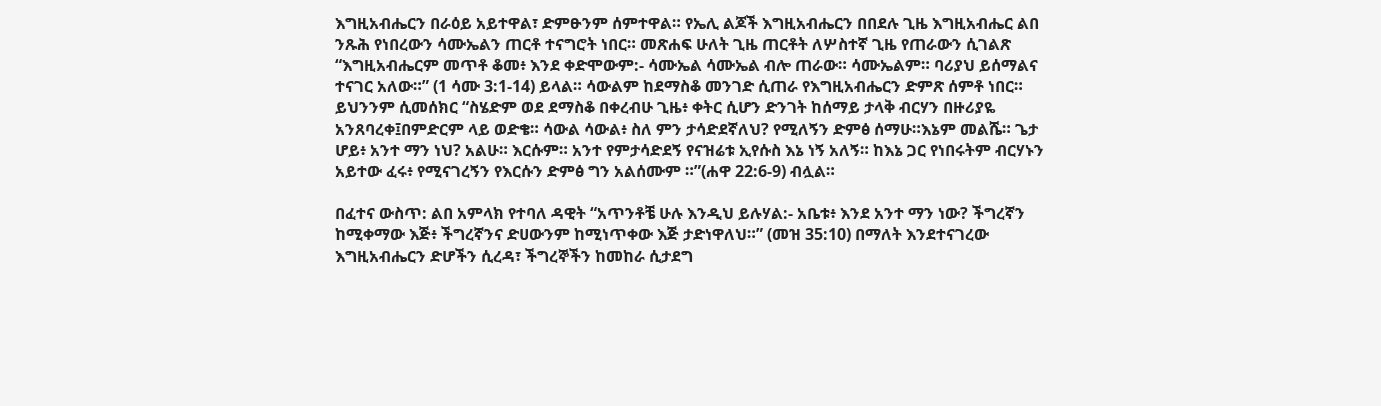እግዚአብሔርን በራዕይ አይተዋል፣ ድምፁንም ሰምተዋል። የኤሊ ልጆች እግዚአብሔርን በበደሉ ጊዜ እግዚአብሔር ልበ ንጹሕ የነበረውን ሳሙኤልን ጠርቶ ተናግሮት ነበር። መጽሐፍ ሁለት ጊዜ ጠርቶት ለሦስተኛ ጊዜ የጠራውን ሲገልጽ “እግዚአብሔርም መጥቶ ቆመ፥ እንደ ቀድሞውም:- ሳሙኤል ሳሙኤል ብሎ ጠራው። ሳሙኤልም። ባሪያህ ይሰማልና ተናገር አለው።” (1 ሳሙ 3:1-14) ይላል። ሳውልም ከደማስቆ መንገድ ሲጠራ የእግዚአብሔርን ድምጽ ሰምቶ ነበር። ይህንንም ሲመሰክር “ስሄድም ወደ ደማስቆ በቀረብሁ ጊዜ፥ ቀትር ሲሆን ድንገት ከሰማይ ታላቅ ብርሃን በዙሪያዬ አንጸባረቀ፤በምድርም ላይ ወድቄ። ሳውል ሳውል፥ ስለ ምን ታሳድደኛለህ? የሚለኝን ድምፅ ሰማሁ።እኔም መልሼ። ጌታ ሆይ፥ አንተ ማን ነህ? አልሁ። እርሱም። አንተ የምታሳድደኝ የናዝሬቱ ኢየሱስ እኔ ነኝ አለኝ። ከእኔ ጋር የነበሩትም ብርሃኑን አይተው ፈሩ፥ የሚናገረኝን የእርሱን ድምፅ ግን አልሰሙም ።”(ሐዋ 22:6-9) ብሏል።

በፈተና ውስጥ: ልበ አምላክ የተባለ ዳዊት “አጥንቶቼ ሁሉ እንዲህ ይሉሃል:- አቤቱ፥ እንደ አንተ ማን ነው? ችግረኛን ከሚቀማው እጅ፥ ችግረኛንና ድሀውንም ከሚነጥቀው እጅ ታድነዋለህ።” (መዝ 35:10) በማለት እንደተናገረው እግዚአብሔርን ድሆችን ሲረዳ፣ ችግረኞችን ከመከራ ሲታደግ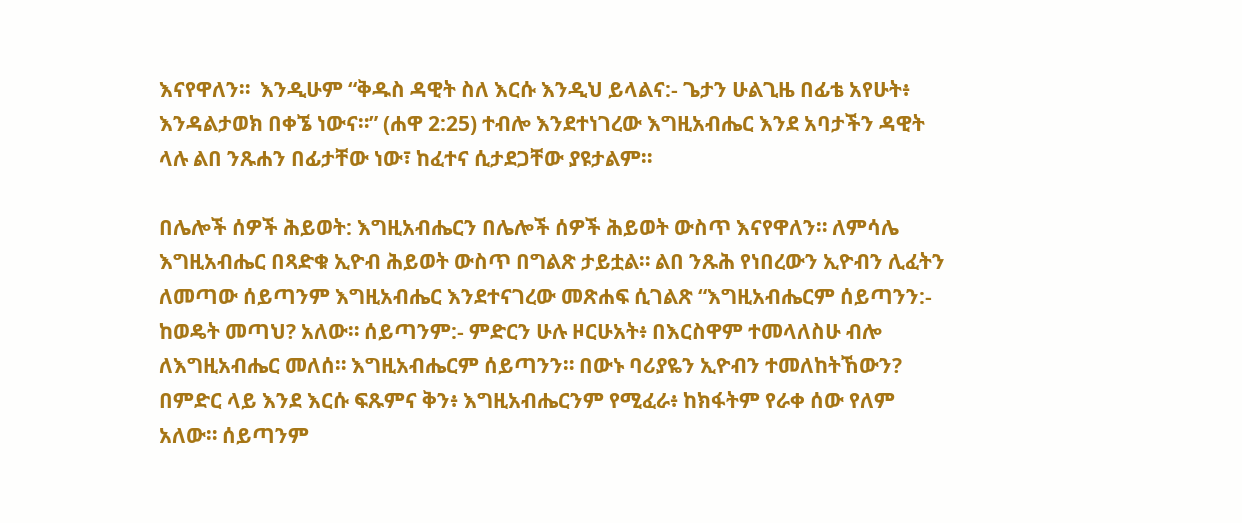እናየዋለን።  እንዲሁም “ቅዱስ ዳዊት ስለ እርሱ እንዲህ ይላልና:- ጌታን ሁልጊዜ በፊቴ አየሁት፥ እንዳልታወክ በቀኜ ነውና።” (ሐዋ 2:25) ተብሎ እንደተነገረው እግዚአብሔር እንደ አባታችን ዳዊት ላሉ ልበ ንጹሐን በፊታቸው ነው፣ ከፈተና ሲታደጋቸው ያዩታልም።

በሌሎች ሰዎች ሕይወት: እግዚአብሔርን በሌሎች ሰዎች ሕይወት ውስጥ እናየዋለን። ለምሳሌ እግዚአብሔር በጻድቁ ኢዮብ ሕይወት ውስጥ በግልጽ ታይቷል። ልበ ንጹሕ የነበረውን ኢዮብን ሊፈትን ለመጣው ሰይጣንም እግዚአብሔር እንደተናገረው መጽሐፍ ሲገልጽ “እግዚአብሔርም ሰይጣንን:- ከወዴት መጣህ? አለው። ሰይጣንም:- ምድርን ሁሉ ዞርሁአት፥ በእርስዋም ተመላለስሁ ብሎ ለእግዚአብሔር መለሰ። እግዚአብሔርም ሰይጣንን። በውኑ ባሪያዬን ኢዮብን ተመለከትኸውን? በምድር ላይ እንደ እርሱ ፍጹምና ቅን፥ እግዚአብሔርንም የሚፈራ፥ ከክፋትም የራቀ ሰው የለም አለው። ሰይጣንም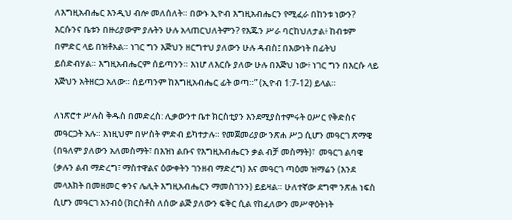ለእግዚአብሔር እንዲህ ብሎ መለሰለት። በውኑ ኢዮብ እግዚአብሔርን የሚፈራ በከንቱ ነውን? እርሱንና ቤቱን በዙሪያውም ያሉትን ሁሉ አላጠርህለትምን? የእጁን ሥራ ባርከህለታል፥ ከብቱም በምድር ላይ በዝቶአል። ነገር ግን እጅህን ዘርግተህ ያለውን ሁሉ ዳብስ፤ በእውነት በፊትህ ይሰድብሃል። እግዚአብሔርም ሰይጣንን። እነሆ ለእርሱ ያለው ሁሉ በእጅህ ነው፥ ነገር ግን በእርሱ ላይ እጅህን አትዘርጋ አለው። ሰይጣንም ከእግዚአብሔር ፊት ወጣ።” (ኢዮብ 1:7-12) ይላል።

ለነጽሮተ ሥሉስ ቅዱስ በመድረስ: ሊቃውንተ ቤተ ክርስቲያን እንደሚያስተምሩት ዐሥር የቅድስና መዓርጋት አሉ። እነዚህም በሦስት ምድብ ይካተታሉ። የመጀመሪያው ንጽሐ ሥጋ ሲሆን መዓርገ ጽማዌ (በዓለም ያለውን አለመስማት፣ በእዝነ ልቡና የእግዚአብሔርን ቃል ብቻ መስማት)፣  መዓርገ ልባዌ (ቃሉን ልብ ማድረግ፣ ማስተዋልና ዕውቀትን ገንዘብ ማድረግ) እና መዓርገ ጣዕመ ዝማሬን (እንደ መላእክት በመዘመር ቀንና ሌሊት እግዚአብሔርን ማመስገንን) ይይዛል። ሁለተኛው ደግሞ ንጽሐ ነፍስ ሲሆን መዓርገ አንብዕ (ክርስቶስ ለሰው ልጅ ያለውን ፍቅር ሲል የከፈለውን መሥዋዕትነት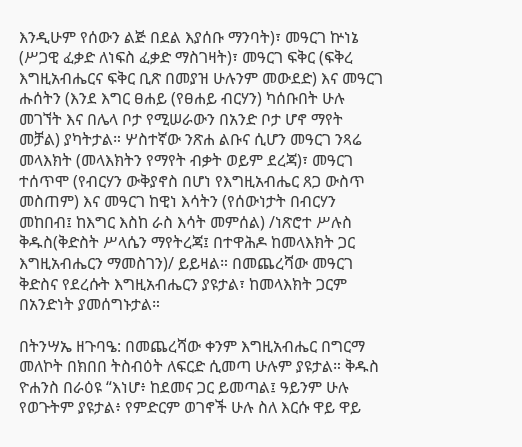እንዲሁም የሰውን ልጅ በደል እያሰቡ ማንባት)፣ መዓርገ ኵነኔ (ሥጋዊ ፈቃድ ለነፍስ ፈቃድ ማስገዛት)፣ መዓርገ ፍቅር (ፍቅረ እግዚአብሔርና ፍቅር ቢጽ በመያዝ ሁሉንም መውደድ) እና መዓርገ ሑሰትን (እንደ እግር ፀሐይ (የፀሐይ ብርሃን) ካሰቡበት ሁሉ መገኘት እና በሌላ ቦታ የሚሠራውን በአንድ ቦታ ሆኖ ማየት መቻል) ያካትታል። ሦስተኛው ንጽሐ ልቡና ሲሆን መዓርገ ንጻሬ መላእክት (መላእክትን የማየት ብቃት ወይም ደረጃ)፣ መዓርገ ተሰጥሞ (የብርሃን ውቅያኖስ በሆነ የእግዚአብሔር ጸጋ ውስጥ መስጠም) እና መዓርገ ከዊነ እሳትን (የሰውነታት በብርሃን መከበብ፤ ከእግር እስከ ራስ እሳት መምሰል) /ነጽሮተ ሥሉስ ቅዱስ(ቅድስት ሥላሴን ማየትረጃ፤ በተዋሕዶ ከመላእክት ጋር እግዚአብሔርን ማመስገን)/ ይይዛል። በመጨረሻው መዓርገ ቅድስና የደረሱት እግዚአብሔርን ያዩታል፣ ከመላእክት ጋርም በአንድነት ያመሰግኑታል።

በትንሣኤ ዘጉባዔ: በመጨረሻው ቀንም እግዚአብሔር በግርማ መለኮት በክበበ ትስብዕት ለፍርድ ሲመጣ ሁሉም ያዩታል። ቅዱስ ዮሐንስ በራዕዩ “እነሆ፥ ከደመና ጋር ይመጣል፤ ዓይንም ሁሉ የወጉትም ያዩታል፥ የምድርም ወገኖች ሁሉ ስለ እርሱ ዋይ ዋይ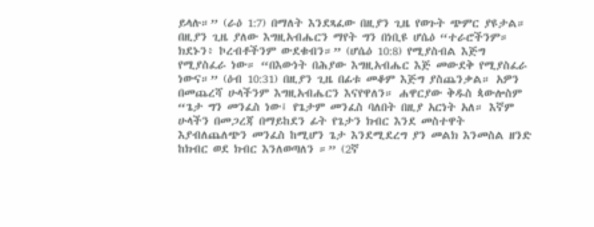ይላሉ።” (ራዕ 1:7) በማለት እንደጻፈው በዚያን ጊዜ የወጉት ጭምር ያዩታል። በዚያን ጊዜ ያለው እግዚአብሔርን ማየት ግን በነቢዩ ሆሴዕ “ተራሮችንም። ክደኑን፥ ኮረብቶችንም ውደቁብን።” (ሆሴዕ 10:8) የሚያስብል እጅግ የሚያስፈራ ነው። “በእውነት በሕያው እግዚአብሔር እጅ መውደቅ የሚያስፈራ ነውና።” (ዕብ 10:31) በዚያን ጊዜ በፊቱ መቆም እጅግ ያስጨንቃል። አዎን በመጨረሻ ሁላችንም እግዚአብሔርን እናየዋለን። ሐዋርያው ቅዱስ ጳውሎስም “ጌታ ግን መንፈስ ነው፤ የጌታም መንፈስ ባለበት በዚያ አርነት አለ። እኛም ሁላችን በመጋረጃ በማይከደን ፊት የጌታን ክብር እንደ መስተዋት እያብለጨለጭን መንፈስ ከሚሆን ጌታ እንደሚደረግ ያን መልክ እንመስል ዘንድ ከክብር ወደ ክብር እንለወጣለን ።” (2ኛ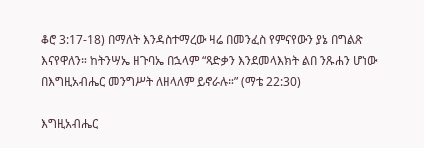ቆሮ 3:17-18) በማለት እንዳስተማረው ዛሬ በመንፈስ የምናየውን ያኔ በግልጽ እናየዋለን። ከትንሣኤ ዘጉባኤ በኋላም “ጻድቃን እንደመላእክት ልበ ንጹሐን ሆነው በእግዚአብሔር መንግሥት ለዘላለም ይኖራሉ።” (ማቴ 22:30)

እግዚአብሔር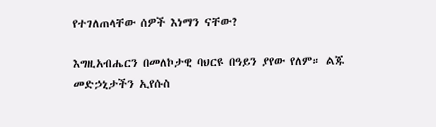የተገለጠላቸው ሰዎች እነማን ናቸው?

እግዚአብሔርን በመለኮታዊ ባህርዩ በዓይን ያየው የለም። ልጁ መድኃኒታችን ኢየሱስ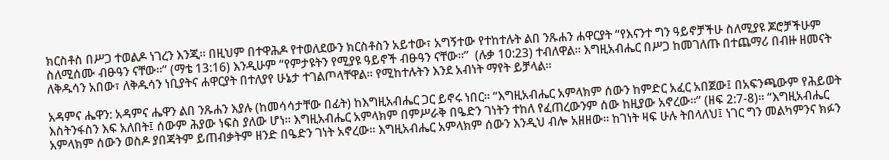ክርስቶስ በሥጋ ተወልዶ ነገረን እንጂ። በዚህም በተዋሕዶ የተወለደውን ክርስቶስን አይተው፣ አግኝተው የተከተሉት ልበ ንጹሐን ሐዋርያት “የእናንተ ግን ዓይኖቻችሁ ስለሚያዩ ጆሮቻችሁም ስለሚሰሙ ብፁዓን ናቸው።” (ማቴ 13:16) እንዲሁም “የምታዩትን የሚያዩ ዓይኖች ብፁዓን ናቸው።”  (ሉቃ 10:23) ተብለዋል። እግዚአብሔር በሥጋ ከመገለጡ በተጨማሪ በብዙ ዘመናት ለቅዱሳን አበው፣ ለቅዱሳን ነቢያትና ሐዋርያት በተለያየ ሁኔታ ተገልጦላቸዋል። የሚከተሉትን እንደ አብነት ማየት ይቻላል።

አዳምና ሔዋን: አዳምና ሔዋን ልበ ንጹሐን እያሉ (ከመሳሳታቸው በፊት) ከእግዚአብሔር ጋር ይኖሩ ነበር። “እግዚአብሔር አምላክም ሰውን ከምድር አፈር አበጀው፤ በአፍንጫውም የሕይወት እስትንፋስን እፍ አለበት፤ ሰውም ሕያው ነፍስ ያለው ሆነ። እግዚአብሔር አምላክም በምሥራቅ በዔድን ገነትን ተከለ የፈጠረውንም ሰው ከዚያው አኖረው።” (ዘፍ 2:7-8)። “እግዚአብሔር አምላክም ሰውን ወስዶ ያበጃትም ይጠብቃትም ዘንድ በዔድን ገነት አኖረው። እግዚአብሔር አምላክም ሰውን እንዲህ ብሎ አዘዘው። ከገነት ዛፍ ሁሉ ትበላለህ፤ ነገር ግን መልካምንና ክፉን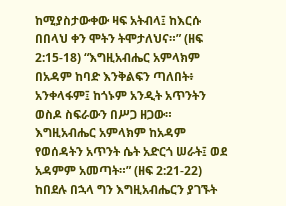ከሚያስታውቀው ዛፍ አትብላ፤ ከእርሱ በበላህ ቀን ሞትን ትሞታለህና።” (ዘፍ 2:15-18) “እግዚአብሔር አምላክም በአዳም ከባድ እንቅልፍን ጣለበት፥ አንቀላፋም፤ ከጎኑም አንዲት አጥንትን ወስዶ ስፍራውን በሥጋ ዘጋው። እግዚአብሔር አምላክም ከአዳም የወሰዳትን አጥንት ሴት አድርጎ ሠራት፤ ወደ አዳምም አመጣት።” (ዘፍ 2:21-22) ከበደሉ በኋላ ግን እግዚአብሔርን ያገኙት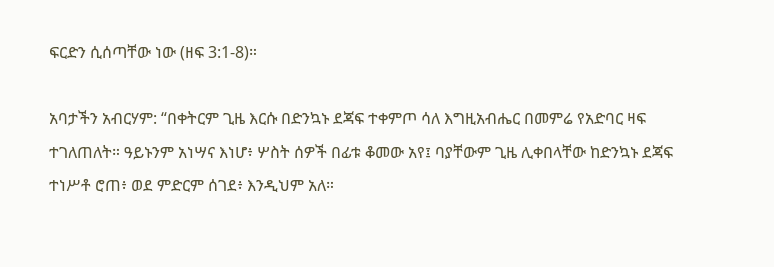ፍርድን ሲሰጣቸው ነው (ዘፍ 3:1-8)።

አባታችን አብርሃም: “በቀትርም ጊዜ እርሱ በድንኳኑ ደጃፍ ተቀምጦ ሳለ እግዚአብሔር በመምሬ የአድባር ዛፍ ተገለጠለት። ዓይኑንም አነሣና እነሆ፥ ሦስት ሰዎች በፊቱ ቆመው አየ፤ ባያቸውም ጊዜ ሊቀበላቸው ከድንኳኑ ደጃፍ ተነሥቶ ሮጠ፥ ወደ ምድርም ሰገደ፥ እንዲህም አለ።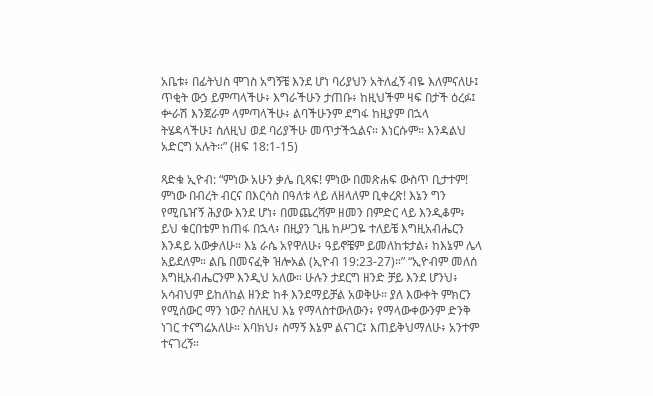አቤቱ፥ በፊትህስ ሞገስ አግኝቼ እንደ ሆነ ባሪያህን አትለፈኝ ብዬ እለምናለሁ፤ ጥቂት ውኃ ይምጣላችሁ፥ እግራችሁን ታጠቡ፥ ከዚህችም ዛፍ በታች ዕረፉ፤ ቍራሽ እንጀራም ላምጣላችሁ፥ ልባችሁንም ደግፋ ከዚያም በኋላ ትሄዳላችሁ፤ ስለዚህ ወደ ባሪያችሁ መጥታችኋልና። እነርሱም። እንዳልህ አድርግ አሉት።” (ዘፍ 18:1-15)

ጻድቁ ኢዮብ: “ምነው አሁን ቃሌ ቢጻፍ! ምነው በመጽሐፍ ውስጥ ቢታተም! ምነው በብረት ብርና በእርሳስ በዓለቱ ላይ ለዘላለም ቢቀረጽ! እኔን ግን የሚቤዠኝ ሕያው እንደ ሆነ፥ በመጨረሻም ዘመን በምድር ላይ እንዲቆም፥ ይህ ቁርበቴም ከጠፋ በኋላ፥ በዚያን ጊዜ ከሥጋዬ ተለይቼ እግዚአብሔርን እንዳይ አውቃለሁ። እኔ ራሴ አየዋለሁ፥ ዓይኖቼም ይመለከቱታል፥ ከእኔም ሌላ አይደለም። ልቤ በመናፈቅ ዝሎአል (ኢዮብ 19:23-27)።” “ኢዮብም መለሰ እግዚአብሔርንም እንዲህ አለው። ሁሉን ታደርግ ዘንድ ቻይ እንደ ሆንህ፥ አሳብህም ይከለከል ዘንድ ከቶ እንደማይቻል አወቅሁ። ያለ እውቀት ምክርን የሚሰውር ማን ነው? ስለዚህ እኔ የማላስተውለውን፥ የማላውቀውንም ድንቅ ነገር ተናግሬአለሁ። እባክህ፥ ስማኝ እኔም ልናገር፤ እጠይቅህማለሁ፥ አንተም ተናገረኝ።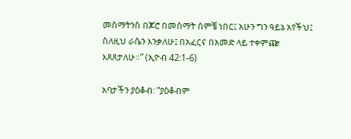መስማትንስ በጆሮ በመስማት ሰምቼ ነበር፤ አሁን ግን ዓይኔ አየችህ፤ ስለዚህ ራሴን እንቃለሁ፤ በአፈርና በአመድ ላይ ተቀምጬ እጸጸታለሁ።” (ኢዮብ 42:1-6)

አባታችን ያዕቆብ: “ያዕቆብም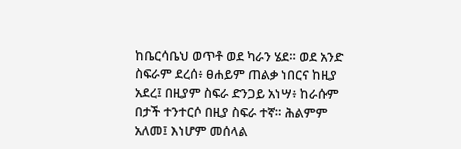ከቤርሳቤህ ወጥቶ ወደ ካራን ሄደ። ወደ አንድ ስፍራም ደረሰ፥ ፀሐይም ጠልቃ ነበርና ከዚያ አደረ፤ በዚያም ስፍራ ድንጋይ አነሣ፥ ከራሱም በታች ተንተርሶ በዚያ ስፍራ ተኛ። ሕልምም አለመ፤ እነሆም መሰላል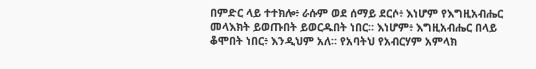በምድር ላይ ተተክሎ፥ ራሱም ወደ ሰማይ ደርሶ፥ እነሆም የእግዚአብሔር መላእክት ይወጡበት ይወርዱበት ነበር። እነሆም፥ እግዚአብሔር በላይ ቆሞበት ነበር፥ እንዲህም አለ። የአባትህ የአብርሃም አምላክ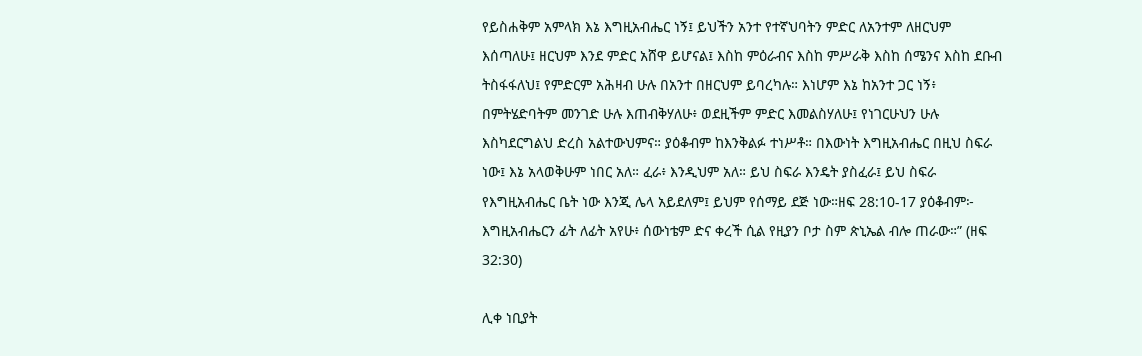የይስሐቅም አምላክ እኔ እግዚአብሔር ነኝ፤ ይህችን አንተ የተኛህባትን ምድር ለአንተም ለዘርህም እሰጣለሁ፤ ዘርህም እንደ ምድር አሸዋ ይሆናል፤ እስከ ምዕራብና እስከ ምሥራቅ እስከ ሰሜንና እስከ ደቡብ ትስፋፋለህ፤ የምድርም አሕዛብ ሁሉ በአንተ በዘርህም ይባረካሉ። እነሆም እኔ ከአንተ ጋር ነኝ፥ በምትሄድባትም መንገድ ሁሉ እጠብቅሃለሁ፥ ወደዚችም ምድር እመልስሃለሁ፤ የነገርሁህን ሁሉ እስካደርግልህ ድረስ አልተውህምና። ያዕቆብም ከእንቅልፉ ተነሥቶ። በእውነት እግዚአብሔር በዚህ ስፍራ ነው፤ እኔ አላወቅሁም ነበር አለ። ፈራ፥ እንዲህም አለ። ይህ ስፍራ እንዴት ያስፈራ፤ ይህ ስፍራ የእግዚአብሔር ቤት ነው እንጂ ሌላ አይደለም፤ ይህም የሰማይ ደጅ ነው።ዘፍ 28:10-17 ያዕቆብም፦ እግዚአብሔርን ፊት ለፊት አየሁ፥ ሰውነቴም ድና ቀረች ሲል የዚያን ቦታ ስም ጵኒኤል ብሎ ጠራው።” (ዘፍ 32:30)

ሊቀ ነቢያት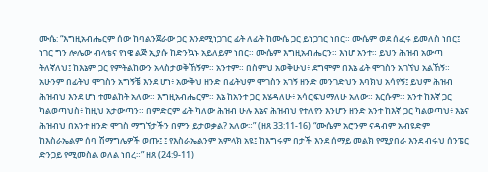ሙሴ: “እግዚአብሔርም ሰው ከባልንጀራው ጋር እንደሚነጋገር ፊት ለፊት ከሙሴ ጋር ይነጋገር ነበር። ሙሴም ወደ ሰፈሩ ይመለስ ነበር፤ ነገር ግን ሎሌው ብላቴና የነዌ ልጅ ኢያሱ ከድንኳኑ አይለይም ነበር። ሙሴም እግዚአብሔርን። እነሆ አንተ። ይህን ሕዝብ አውጣ ትለኛለህ፤ ከእኔም ጋር የምትልከውን አላስታወቅኸኝም። አንተም። በስምህ አወቅሁህ፥ ደግሞም በእኔ ፊት ሞገስን አገኘህ አልኸኝ። አሁንም በፊትህ ሞገስን አግኝቼ እንደ ሆነ፥ አውቅህ ዘንድ በፊትህም ሞገስን አገኝ ዘንድ መንገድህን እባክህ አሳየኝ፤ ይህም ሕዝብ ሕዝብህ እንደ ሆነ ተመልከት አለው። እግዚአብሔርም። እኔ ከአንተ ጋር እሄዳለሁ፥ አሳርፍህማለሁ አለው። እርሱም። አንተ ከእኛ ጋር ካልወጣህስ፥ ከዚህ አታውጣን። በምድርም ፊት ካለው ሕዝብ ሁሉ እኔና ሕዝብህ የተለየን እንሆን ዘንድ አንተ ከእኛ ጋር ካልወጣህ፥ እኔና ሕዝብህ በአንተ ዘንድ ሞገስ ማግኘታችን በምን ይታወቃል? አለው።” (ዘጸ 33:11-16) “ሙሴም አሮንም ናዳብም አብዩድም ከእስራኤልም ሰባ ሽማግሌዎች ወጡ፤ ፤ የእስራኤልንም አምላክ አዩ፤ ከእግሩም በታች እንደ ሰማይ መልክ የሚያበራ እንደ ብሩህ ሰንፔር ድንጋይ የሚመስል ወለል ነበረ።” ዘጸ (24:9-11)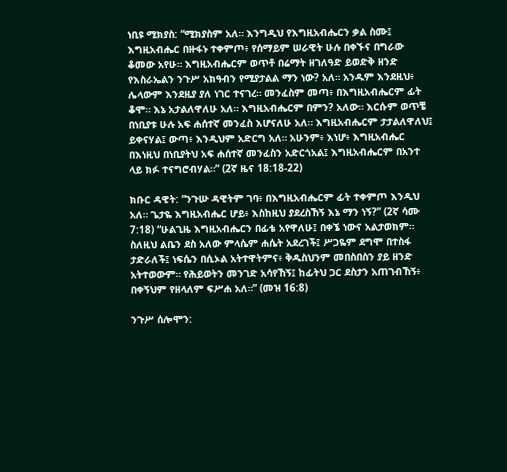ነቢዩ ሚክያስ: “ሚክያስም አለ። እንግዲህ የእግዚአብሔርን ቃል ስሙ፤ እግዚአብሔር በዙፋኑ ተቀምጦ፥ የሰማይም ሠራዊት ሁሉ በቀኙና በግራው ቆመው አየሁ። እግዚአብሔርም ወጥቶ በሬማት ዘገለዓድ ይወድቅ ዘንድ የእስራኤልን ንጉሥ አክዓብን የሚያታልል ማን ነው? አለ። አንዱም እንደዚህ፥ ሌላውም እንደዚያ ያለ ነገር ተናገረ። መንፈስም መጣ፥ በእግዚአብሔርም ፊት ቆሞ። እኔ አታልለዋለሁ አለ። እግዚአብሔርም በምን? አለው። እርሱም ወጥቼ በነቢያቱ ሁሉ አፍ ሐሰተኛ መንፈስ እሆናለሁ አለ። እግዚአብሔርም ታታልለዋለህ፤ ይቀናሃል፤ ውጣ፥ እንዲህም አድርግ አለ። አሁንም፥ እነሆ፥ እግዚአብሔር በእነዚህ በነቢያትህ አፍ ሐሰተኛ መንፈስን አድርጎአል፤ እግዚአብሔርም በአንተ ላይ ክፉ ተናግሮብሃል።” (2ኛ ዜና 18:18-22)

ክቡር ዳዊት: “ንጉሡ ዳዊትም ገባ፥ በእግዚአብሔርም ፊት ተቀምጦ እንዲህ አለ። ጌታዬ እግዚአብሔር ሆይ፥ እስከዚህ ያደረስኸኝ እኔ ማን ነኝ?” (2ኛ ሳሙ 7:18) “ሁልጊዜ እግዚአብሔርን በፊቴ አየዋለሁ፤ በቀኜ ነውና አልታወክም። ስለዚህ ልቤን ደስ አለው ምላሴም ሐሴት አደረገች፤ ሥጋዬም ደግሞ በተስፋ ታድራለች፤ ነፍሴን በሲኦል አትተዋትምና፥ ቅዱስህንም መበስበስን ያይ ዘንድ አትተወውም። የሕይወትን መንገድ አሳየኸኝ፤ ከፊትህ ጋር ደስታን አጠገብኸኝ፥ በቀኝህም የዘላለም ፍሥሐ አለ።” (መዝ 16:8)

ንጉሥ ሰሎሞን: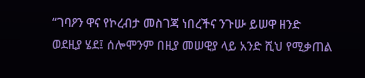“ገባዖን ዋና የኮረብታ መስገጃ ነበረችና ንጉሡ ይሠዋ ዘንድ ወደዚያ ሄደ፤ ሰሎሞንም በዚያ መሠዊያ ላይ አንድ ሺህ የሚቃጠል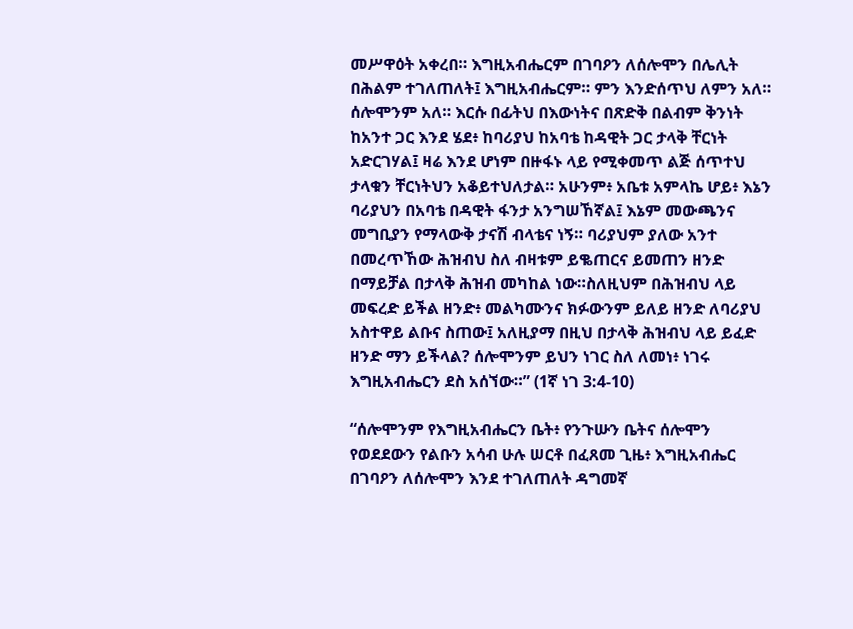መሥዋዕት አቀረበ። እግዚአብሔርም በገባዖን ለሰሎሞን በሌሊት በሕልም ተገለጠለት፤ እግዚአብሔርም። ምን እንድሰጥህ ለምን አለ። ሰሎሞንም አለ። እርሱ በፊትህ በእውነትና በጽድቅ በልብም ቅንነት ከአንተ ጋር እንደ ሄደ፥ ከባሪያህ ከአባቴ ከዳዊት ጋር ታላቅ ቸርነት አድርገሃል፤ ዛሬ እንደ ሆነም በዙፋኑ ላይ የሚቀመጥ ልጅ ሰጥተህ ታላቁን ቸርነትህን አቆይተህለታል። አሁንም፥ አቤቱ አምላኬ ሆይ፥ እኔን ባሪያህን በአባቴ በዳዊት ፋንታ አንግሠኸኛል፤ እኔም መውጫንና መግቢያን የማላውቅ ታናሽ ብላቴና ነኝ። ባሪያህም ያለው አንተ በመረጥኸው ሕዝብህ ስለ ብዛቱም ይቈጠርና ይመጠን ዘንድ በማይቻል በታላቅ ሕዝብ መካከል ነው።ስለዚህም በሕዝብህ ላይ መፍረድ ይችል ዘንድ፥ መልካሙንና ክፉውንም ይለይ ዘንድ ለባሪያህ አስተዋይ ልቡና ስጠው፤ አለዚያማ በዚህ በታላቅ ሕዝብህ ላይ ይፈድ ዘንድ ማን ይችላል? ሰሎሞንም ይህን ነገር ስለ ለመነ፥ ነገሩ እግዚአብሔርን ደስ አሰኘው።” (1ኛ ነገ 3:4-10)

“ሰሎሞንም የእግዚአብሔርን ቤት፥ የንጉሡን ቤትና ሰሎሞን የወደደውን የልቡን አሳብ ሁሉ ሠርቶ በፈጸመ ጊዜ፥ እግዚአብሔር በገባዖን ለሰሎሞን እንደ ተገለጠለት ዳግመኛ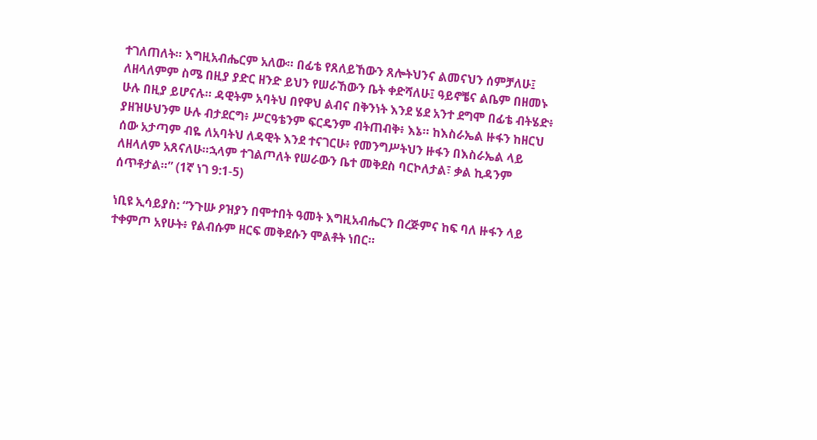ተገለጠለት። እግዚአብሔርም አለው። በፊቴ የጸለይኸውን ጸሎትህንና ልመናህን ሰምቻለሁ፤ ለዘላለምም ስሜ በዚያ ያድር ዘንድ ይህን የሠራኸውን ቤት ቀድሻለሁ፤ ዓይኖቼና ልቤም በዘመኑ ሁሉ በዚያ ይሆናሉ። ዳዊትም አባትህ በየዋህ ልብና በቅንነት እንደ ሄደ አንተ ደግሞ በፊቴ ብትሄድ፥ ያዘዝሁህንም ሁሉ ብታደርግ፥ ሥርዓቴንም ፍርዴንም ብትጠብቅ፥ እኔ። ከእስራኤል ዙፋን ከዘርህ ሰው አታጣም ብዬ ለአባትህ ለዳዊት እንደ ተናገርሁ፥ የመንግሥትህን ዙፋን በእስራኤል ላይ ለዘላለም አጸናለሁ።ኋላም ተገልጦለት የሠራውን ቤተ መቅደስ ባርኮለታል፣ ቃል ኪዳንም ሰጥቶታል።” (1ኛ ነገ 9:1-5)

ነቢዩ ኢሳይያስ: “ንጉሡ ዖዝያን በሞተበት ዓመት እግዚአብሔርን በረጅምና ከፍ ባለ ዙፋን ላይ ተቀምጦ አየሁት፥ የልብሱም ዘርፍ መቅደሱን ሞልቶት ነበር።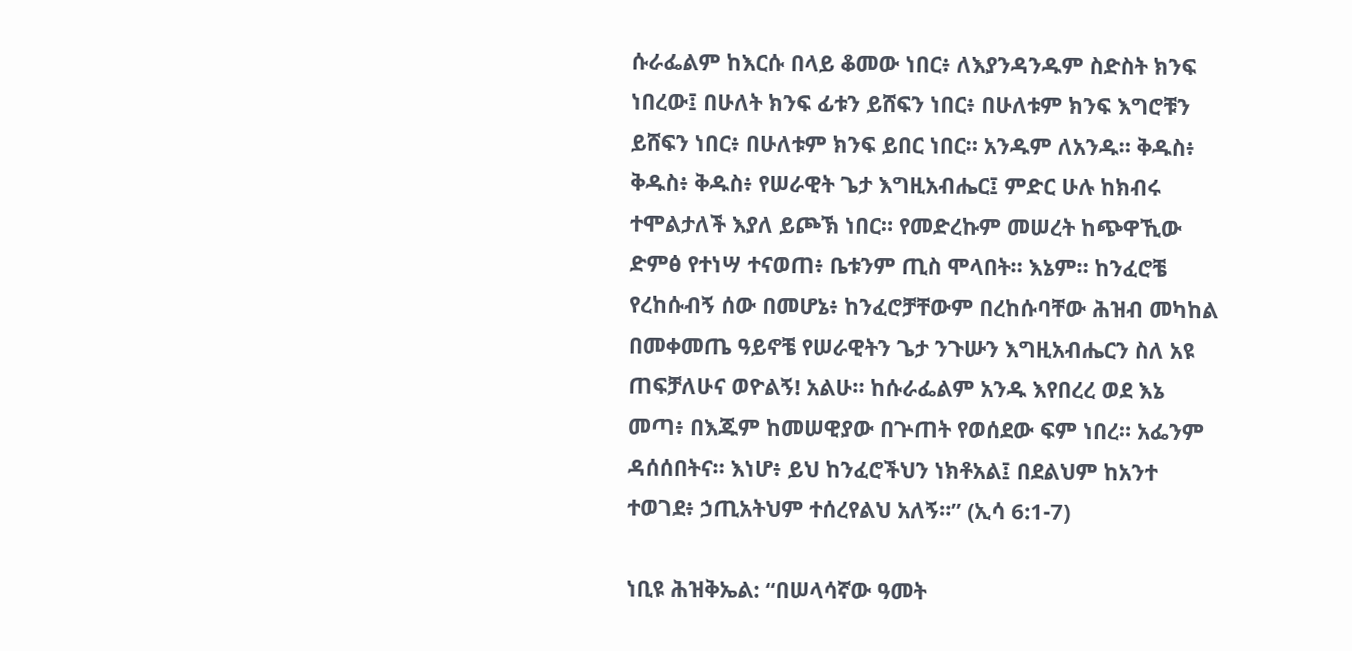ሱራፌልም ከእርሱ በላይ ቆመው ነበር፥ ለእያንዳንዱም ስድስት ክንፍ ነበረው፤ በሁለት ክንፍ ፊቱን ይሸፍን ነበር፥ በሁለቱም ክንፍ እግሮቹን ይሸፍን ነበር፥ በሁለቱም ክንፍ ይበር ነበር። አንዱም ለአንዱ። ቅዱስ፥ ቅዱስ፥ ቅዱስ፥ የሠራዊት ጌታ እግዚአብሔር፤ ምድር ሁሉ ከክብሩ ተሞልታለች እያለ ይጮኽ ነበር። የመድረኩም መሠረት ከጭዋኺው ድምፅ የተነሣ ተናወጠ፥ ቤቱንም ጢስ ሞላበት። እኔም። ከንፈሮቼ የረከሱብኝ ሰው በመሆኔ፥ ከንፈሮቻቸውም በረከሱባቸው ሕዝብ መካከል በመቀመጤ ዓይኖቼ የሠራዊትን ጌታ ንጉሡን እግዚአብሔርን ስለ አዩ ጠፍቻለሁና ወዮልኝ! አልሁ። ከሱራፌልም አንዱ እየበረረ ወደ እኔ መጣ፥ በእጁም ከመሠዊያው በጕጠት የወሰደው ፍም ነበረ። አፌንም ዳሰሰበትና። እነሆ፥ ይህ ከንፈሮችህን ነክቶአል፤ በደልህም ከአንተ ተወገደ፥ ኃጢአትህም ተሰረየልህ አለኝ።” (ኢሳ 6:1-7)

ነቢዩ ሕዝቅኤል: “በሠላሳኛው ዓመት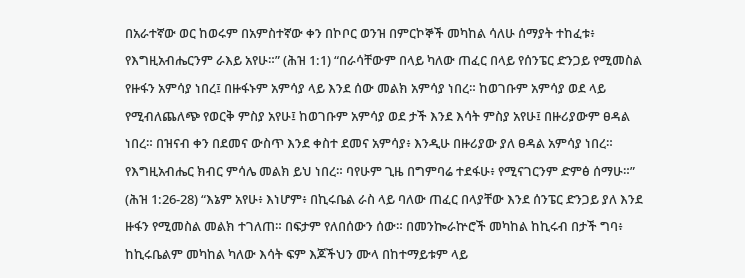በአራተኛው ወር ከወሩም በአምስተኛው ቀን በኮቦር ወንዝ በምርኮኞች መካከል ሳለሁ ሰማያት ተከፈቱ፥ የእግዚአብሔርንም ራእይ አየሁ።” (ሕዝ 1:1) “በራሳቸውም በላይ ካለው ጠፈር በላይ የሰንፔር ድንጋይ የሚመስል የዙፋን አምሳያ ነበረ፤ በዙፋኑም አምሳያ ላይ እንደ ሰው መልክ አምሳያ ነበረ። ከወገቡም አምሳያ ወደ ላይ የሚብለጨለጭ የወርቅ ምስያ አየሁ፤ ከወገቡም አምሳያ ወደ ታች እንደ እሳት ምስያ አየሁ፤ በዙሪያውም ፀዳል ነበረ። በዝናብ ቀን በደመና ውስጥ እንደ ቀስተ ደመና አምሳያ፥ እንዲሁ በዙሪያው ያለ ፀዳል አምሳያ ነበረ። የእግዚአብሔር ክብር ምሳሌ መልክ ይህ ነበረ። ባየሁም ጊዜ በግምባሬ ተደፋሁ፥ የሚናገርንም ድምፅ ሰማሁ።” (ሕዝ 1:26-28) “እኔም አየሁ፥ እነሆም፥ በኪሩቤል ራስ ላይ ባለው ጠፈር በላያቸው እንደ ሰንፔር ድንጋይ ያለ እንደ ዙፋን የሚመስል መልክ ተገለጠ። በፍታም የለበሰውን ሰው። በመንኰራኵሮች መካከል ከኪሩብ በታች ግባ፥ ከኪሩቤልም መካከል ካለው እሳት ፍም እጆችህን ሙላ በከተማይቱም ላይ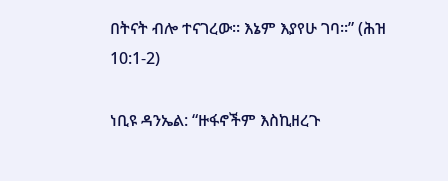በትናት ብሎ ተናገረው። እኔም እያየሁ ገባ።” (ሕዝ 10:1-2)

ነቢዩ ዳንኤል: “ዙፋኖችም እስኪዘረጉ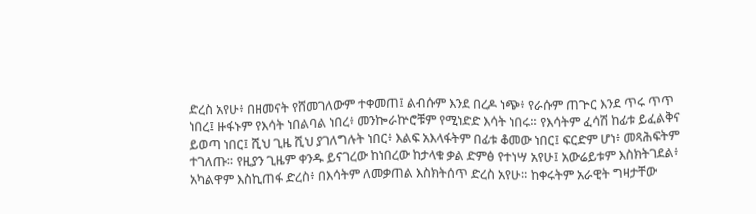ድረስ አየሁ፥ በዘመናት የሸመገለውም ተቀመጠ፤ ልብሱም እንደ በረዶ ነጭ፥ የራሱም ጠጕር እንደ ጥሩ ጥጥ ነበረ፤ ዙፋኑም የእሳት ነበልባል ነበረ፥ መንኰራኵሮቹም የሚነድድ እሳት ነበሩ። የእሳትም ፈሳሽ ከፊቱ ይፈልቅና ይወጣ ነበር፤ ሺህ ጊዜ ሺህ ያገለግሉት ነበር፥ እልፍ አእላፋትም በፊቱ ቆመው ነበር፤ ፍርድም ሆነ፥ መጻሕፍትም ተገለጡ። የዚያን ጊዜም ቀንዱ ይናገረው ከነበረው ከታላቁ ቃል ድምፅ የተነሣ አየሁ፤ አውሬይቱም እስክትገደል፥ አካልዋም እስኪጠፋ ድረስ፥ በእሳትም ለመቃጠል እስክትሰጥ ድረስ አየሁ። ከቀሩትም አራዊት ግዛታቸው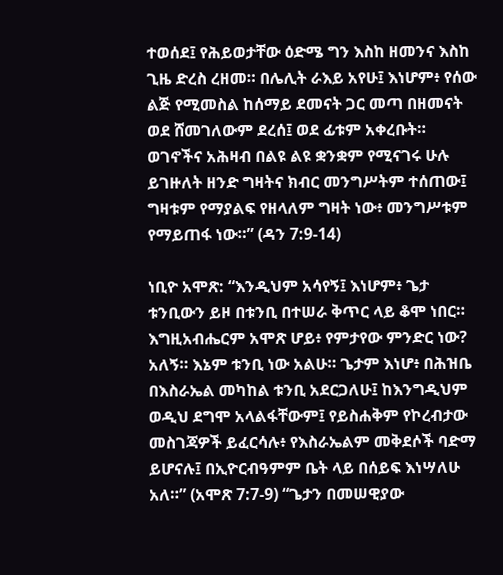ተወሰደ፤ የሕይወታቸው ዕድሜ ግን እስከ ዘመንና እስከ ጊዜ ድረስ ረዘመ። በሌሊት ራእይ አየሁ፤ እነሆም፥ የሰው ልጅ የሚመስል ከሰማይ ደመናት ጋር መጣ በዘመናት ወደ ሸመገለውም ደረሰ፤ ወደ ፊቱም አቀረቡት። ወገኖችና አሕዛብ በልዩ ልዩ ቋንቋም የሚናገሩ ሁሉ ይገዙለት ዘንድ ግዛትና ክብር መንግሥትም ተሰጠው፤ ግዛቱም የማያልፍ የዘላለም ግዛት ነው፥ መንግሥቱም የማይጠፋ ነው።” (ዳን 7:9-14)

ነቢዮ አሞጽ: “እንዲህም አሳየኝ፤ እነሆም፥ ጌታ ቱንቢውን ይዞ በቱንቢ በተሠራ ቅጥር ላይ ቆሞ ነበር። እግዚአብሔርም አሞጽ ሆይ፥ የምታየው ምንድር ነው? አለኝ። እኔም ቱንቢ ነው አልሁ። ጌታም እነሆ፥ በሕዝቤ በእስራኤል መካከል ቱንቢ አደርጋለሁ፤ ከእንግዲህም ወዲህ ደግሞ አላልፋቸውም፤ የይስሐቅም የኮረብታው መስገጃዎች ይፈርሳሉ፥ የእስራኤልም መቅደሶች ባድማ ይሆናሉ፤ በኢዮርብዓምም ቤት ላይ በሰይፍ እነሣለሁ አለ።” (አሞጽ 7:7-9) “ጌታን በመሠዊያው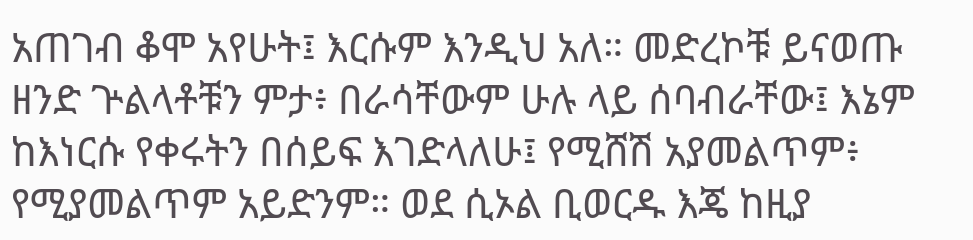አጠገብ ቆሞ አየሁት፤ እርሱም እንዲህ አለ። መድረኮቹ ይናወጡ ዘንድ ጕልላቶቹን ምታ፥ በራሳቸውም ሁሉ ላይ ሰባብራቸው፤ እኔም ከእነርሱ የቀሩትን በሰይፍ እገድላለሁ፤ የሚሸሽ አያመልጥም፥ የሚያመልጥም አይድንም። ወደ ሲኦል ቢወርዱ እጄ ከዚያ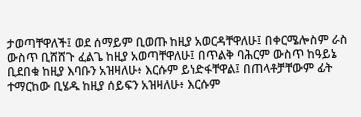ታወጣቸዋለች፤ ወደ ሰማይም ቢወጡ ከዚያ አወርዳቸዋለሁ፤ በቀርሜሎስም ራስ ውስጥ ቢሸሸጉ ፈልጌ ከዚያ አወጣቸዋለሁ፤ በጥልቅ ባሕርም ውስጥ ከዓይኔ ቢደበቁ ከዚያ እባቡን አዝዛለሁ፥ እርሱም ይነድፋቸዋል፤ በጠላቶቻቸውም ፊት ተማርከው ቢሄዱ ከዚያ ሰይፍን አዝዛለሁ፥ እርሱም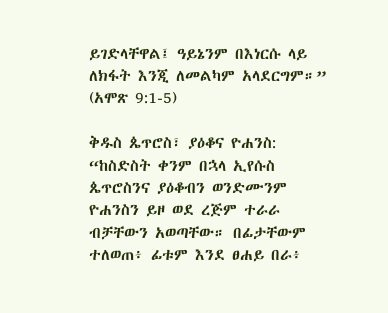ይገድላቸዋል፤ ዓይኔንም በእነርሱ ላይ ለክፋት እንጂ ለመልካም አላደርግም።” (አሞጽ 9:1-5)

ቅዱስ ጴጥሮስ፣ ያዕቆና ዮሐንስ: “ከስድስት ቀንም በኋላ ኢየሱስ ጴጥሮስንና ያዕቆብን ወንድሙንም ዮሐንስን ይዞ ወደ ረጅም ተራራ ብቻቸውን አወጣቸው። በፊታቸውም ተለወጠ፥ ፊቱም እንደ ፀሐይ በራ፥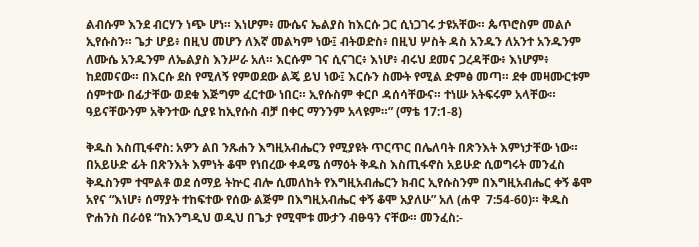ልብሱም እንደ ብርሃን ነጭ ሆነ። እነሆም፥ ሙሴና ኤልያስ ከእርሱ ጋር ሲነጋገሩ ታዩአቸው። ጴጥሮስም መልሶ ኢየሱስን። ጌታ ሆይ፥ በዚህ መሆን ለእኛ መልካም ነው፤ ብትወድስ፥ በዚህ ሦስት ዳስ አንዱን ለአንተ አንዱንም ለሙሴ አንዱንም ለኤልያስ እንሥራ አለ። እርሱም ገና ሲናገር፥ እነሆ፥ ብሩህ ደመና ጋረዳቸው፥ እነሆም፥ ከደመናው። በእርሱ ደስ የሚለኝ የምወደው ልጄ ይህ ነው፤ እርሱን ስሙት የሚል ድምፅ መጣ። ደቀ መዛሙርቱም ሰምተው በፊታቸው ወደቁ እጅግም ፈርተው ነበር። ኢየሱስም ቀርቦ ዳሰሳቸውና። ተነሡ አትፍሩም አላቸው። ዓይናቸውንም አቅንተው ሲያዩ ከኢየሱስ ብቻ በቀር ማንንም አላዩም።” (ማቴ 17:1-8)

ቅዱስ እስጢፋኖስ: አዎን ልበ ንጹሐን እግዚአብሔርን የሚያዩት ጥርጥር በሌለባት በጽንእት እምነታቸው ነው። በአይሁድ ፊት በጽንእት እምነት ቆሞ የነበረው ቀዳሜ ሰማዕት ቅዱስ እስጢፋኖስ አይሁድ ሲወግሩት መንፈስ ቅዱስንም ተሞልቶ ወደ ሰማይ ትኵር ብሎ ሲመለከት የእግዚአብሔርን ክብር ኢየሱስንም በእግዚአብሔር ቀኝ ቆሞ አየና “እነሆ፥ ሰማያት ተከፍተው የሰው ልጅም በእግዚአብሔር ቀኝ ቆሞ አያለሁ” አለ (ሐዋ  7:54-60)። ቅዱስ ዮሐንስ በራዕዩ “ከእንግዲህ ወዲህ በጌታ የሚሞቱ ሙታን ብፁዓን ናቸው። መንፈስ:-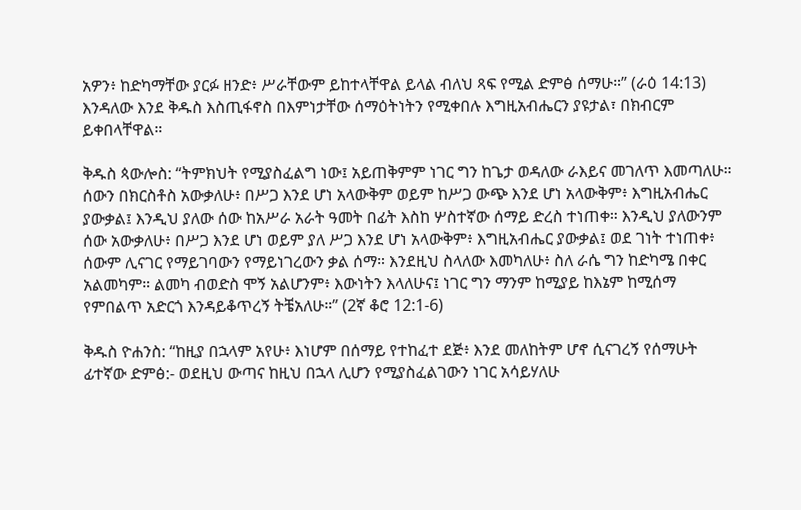አዎን፥ ከድካማቸው ያርፉ ዘንድ፥ ሥራቸውም ይከተላቸዋል ይላል ብለህ ጻፍ የሚል ድምፅ ሰማሁ።” (ራዕ 14:13) እንዳለው እንደ ቅዱስ እስጢፋኖስ በእምነታቸው ሰማዕትነትን የሚቀበሉ እግዚአብሔርን ያዩታል፣ በክብርም ይቀበላቸዋል።

ቅዱስ ጳውሎስ: “ትምክህት የሚያስፈልግ ነው፤ አይጠቅምም ነገር ግን ከጌታ ወዳለው ራእይና መገለጥ እመጣለሁ። ሰውን በክርስቶስ አውቃለሁ፥ በሥጋ እንደ ሆነ አላውቅም ወይም ከሥጋ ውጭ እንደ ሆነ አላውቅም፥ እግዚአብሔር ያውቃል፤ እንዲህ ያለው ሰው ከአሥራ አራት ዓመት በፊት እስከ ሦስተኛው ሰማይ ድረስ ተነጠቀ። እንዲህ ያለውንም ሰው አውቃለሁ፥ በሥጋ እንደ ሆነ ወይም ያለ ሥጋ እንደ ሆነ አላውቅም፥ እግዚአብሔር ያውቃል፤ ወደ ገነት ተነጠቀ፥ ሰውም ሊናገር የማይገባውን የማይነገረውን ቃል ሰማ። እንደዚህ ስላለው እመካለሁ፥ ስለ ራሴ ግን ከድካሜ በቀር አልመካም። ልመካ ብወድስ ሞኝ አልሆንም፥ እውነትን እላለሁና፤ ነገር ግን ማንም ከሚያይ ከእኔም ከሚሰማ የምበልጥ አድርጎ እንዳይቆጥረኝ ትቼአለሁ።” (2ኛ ቆሮ 12:1-6)

ቅዱስ ዮሐንስ: “ከዚያ በኋላም አየሁ፥ እነሆም በሰማይ የተከፈተ ደጅ፥ እንደ መለከትም ሆኖ ሲናገረኝ የሰማሁት ፊተኛው ድምፅ:- ወደዚህ ውጣና ከዚህ በኋላ ሊሆን የሚያስፈልገውን ነገር አሳይሃለሁ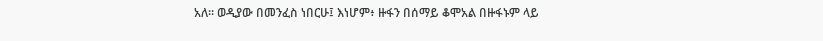አለ። ወዲያው በመንፈስ ነበርሁ፤ እነሆም፥ ዙፋን በሰማይ ቆሞአል በዙፋኑም ላይ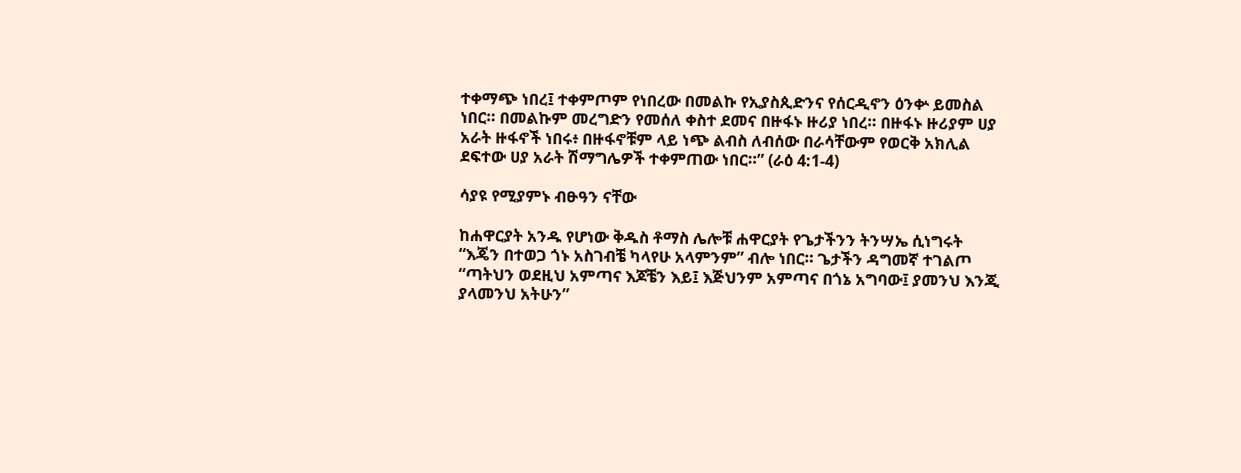ተቀማጭ ነበረ፤ ተቀምጦም የነበረው በመልኩ የኢያስጲድንና የሰርዲኖን ዕንቍ ይመስል ነበር። በመልኩም መረግድን የመሰለ ቀስተ ደመና በዙፋኑ ዙሪያ ነበረ። በዙፋኑ ዙሪያም ሀያ አራት ዙፋኖች ነበሩ፥ በዙፋኖቹም ላይ ነጭ ልብስ ለብሰው በራሳቸውም የወርቅ አክሊል ደፍተው ሀያ አራት ሽማግሌዎች ተቀምጠው ነበር።” (ራዕ 4:1-4)

ሳያዩ የሚያምኑ ብፁዓን ናቸው

ከሐዋርያት አንዱ የሆነው ቅዱስ ቶማስ ሌሎቹ ሐዋርያት የጌታችንን ትንሣኤ ሲነግሩት “እጄን በተወጋ ጎኑ አስገብቼ ካላየሁ አላምንም” ብሎ ነበር። ጌታችን ዳግመኛ ተገልጦ “ጣትህን ወደዚህ አምጣና እጆቼን እይ፤ እጅህንም አምጣና በጎኔ አግባው፤ ያመንህ እንጂ ያላመንህ አትሁን”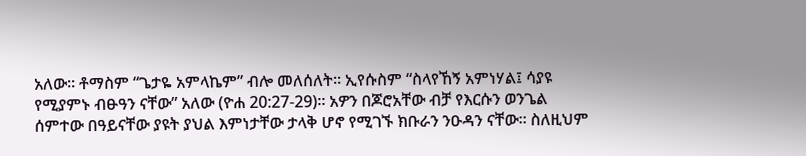አለው። ቶማስም “ጌታዬ አምላኬም” ብሎ መለሰለት። ኢየሱስም “ስላየኸኝ አምነሃል፤ ሳያዩ የሚያምኑ ብፁዓን ናቸው” አለው (ዮሐ 20:27-29)። አዎን በጆሮአቸው ብቻ የእርሱን ወንጌል ሰምተው በዓይናቸው ያዩት ያህል እምነታቸው ታላቅ ሆኖ የሚገኙ ክቡራን ንዑዳን ናቸው። ስለዚህም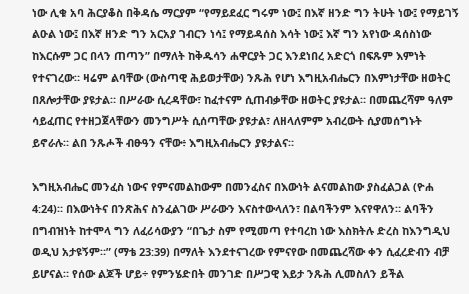ነው ሊቁ አባ ሕርያቆስ በቅዳሴ ማርያም “የማይደፈር ግሩም ነው፤ በእኛ ዘንድ ግን ትሁት ነው፤ የማይገኝ ልዑል ነው፤ በእኛ ዘንድ ግን አርአያ ገብርን ነሳ፤ የማይዳሰስ እሳት ነው፤ እኛ ግን አየነው ዳሰስነው ከእርሱም ጋር በላን ጠጣን” በማለት ከቅዱሳን ሐዋርያት ጋር እንደነበረ አድርጎ በፍጹም እምነት የተናገረው። ዛሬም ልባቸው (ውስጣዊ ሕይወታቸው) ንጹሕ የሆነ እግዚአብሔርን በእምነታቸው ዘወትር በጸሎታቸው ያዩታል። በሥራው ሲረዳቸው፣ ከፈተናም ሲጠብቃቸው ዘወትር ያዩታል። በመጨረሻም ዓለም ሳይፈጠር የተዘጋጀላቸውን መንግሥት ሲሰጣቸው ያዩታል፣ ለዘላለምም አብረውት ሲያመሰግኑት ይኖራሉ። ልበ ንጹሖች ብፁዓን ናቸው፥ እግዚአብሔርን ያዩታልና።

እግዚአብሔር መንፈስ ነውና የምናመልከውም በመንፈስና በእውነት ልናመልከው ያስፈልጋል (ዮሐ 4:24)። በእውነትና በንጽሕና ስንፈልገው ሥራውን እናስተውላለን፣ በልባችንም እናየዋለን። ልባችን በግብዝነት ከተሞላ ግን ለፈሪሳውያን “በጌታ ስም የሚመጣ የተባረከ ነው እስክትሉ ድረስ ከእንግዲህ ወዲህ አታዩኝም።” (ማቴ 23:39) በማለት እንደተናገረው የምናየው በመጨረሻው ቀን ሲፈረድብን ብቻ ይሆናል። የሰው ልጆች ሆይ÷ የምንሄድበት መንገድ በሥጋዊ እይታ ንጹሕ ሊመስለን ይችል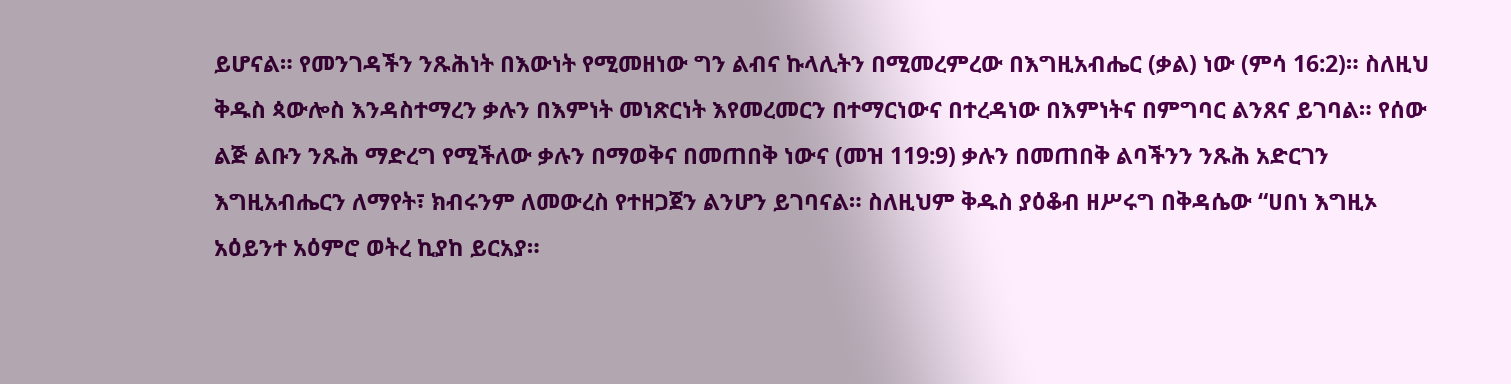ይሆናል። የመንገዳችን ንጹሕነት በእውነት የሚመዘነው ግን ልብና ኩላሊትን በሚመረምረው በእግዚአብሔር (ቃል) ነው (ምሳ 16:2)። ስለዚህ ቅዱስ ጳውሎስ እንዳስተማረን ቃሉን በእምነት መነጽርነት እየመረመርን በተማርነውና በተረዳነው በእምነትና በምግባር ልንጸና ይገባል። የሰው ልጅ ልቡን ንጹሕ ማድረግ የሚችለው ቃሉን በማወቅና በመጠበቅ ነውና (መዝ 119:9) ቃሉን በመጠበቅ ልባችንን ንጹሕ አድርገን እግዚአብሔርን ለማየት፣ ክብሩንም ለመውረስ የተዘጋጀን ልንሆን ይገባናል። ስለዚህም ቅዱስ ያዕቆብ ዘሥሩግ በቅዳሴው “ሀበነ እግዚኦ አዕይንተ አዕምሮ ወትረ ኪያከ ይርአያ።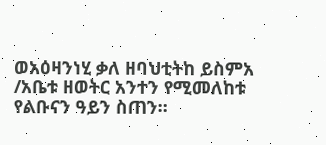ወአዕዛንነሂ ቃለ ዘባህቲትከ ይስምአ /አቤቱ ዘወትር አንተን የሚመለከቱ የልቡናን ዓይን ስጠን።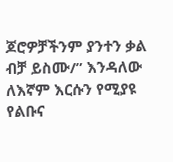ጆሮዎቻችንም ያንተን ቃል ብቻ ይስሙ/” እንዳለው ለእኛም እርሱን የሚያዩ የልቡና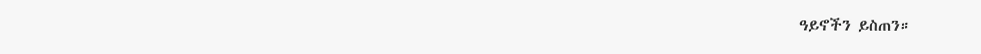ዓይኖችን ይስጠን።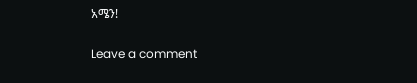አሜን!

Leave a comment